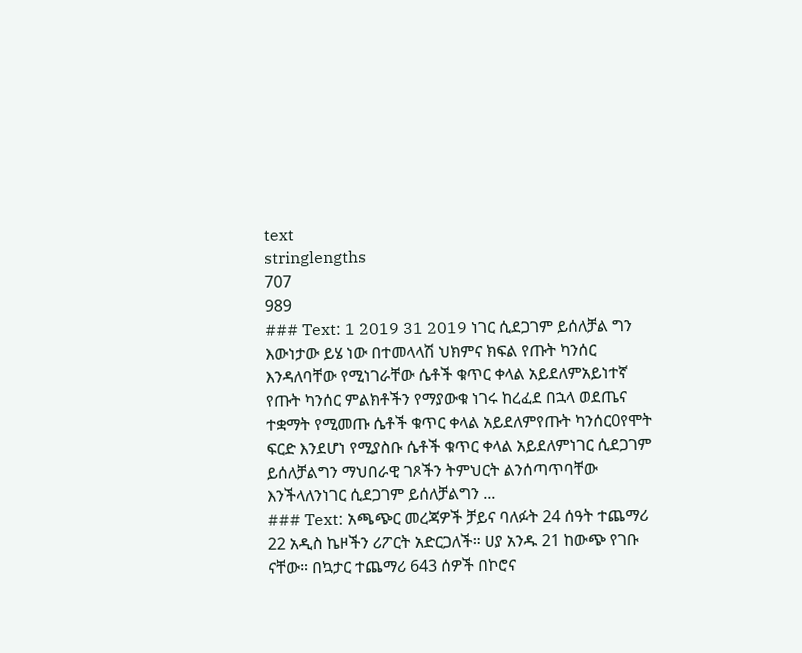text
stringlengths
707
989
### Text: 1 2019 31 2019 ነገር ሲደጋገም ይሰለቻል ግን እውነታው ይሄ ነው በተመላላሽ ህክምና ክፍል የጡት ካንሰር እንዳለባቸው የሚነገራቸው ሴቶች ቁጥር ቀላል አይደለምአይነተኛ የጡት ካንሰር ምልክቶችን የማያውቁ ነገሩ ከረፈደ በኋላ ወደጤና ተቋማት የሚመጡ ሴቶች ቁጥር ቀላል አይደለምየጡት ካንሰር0የሞት ፍርድ እንደሆነ የሚያስቡ ሴቶች ቁጥር ቀላል አይደለምነገር ሲደጋገም ይሰለቻልግን ማህበራዊ ገጾችን ትምህርት ልንሰጣጥባቸው እንችላለንነገር ሲደጋገም ይሰለቻልግን ...
### Text: አጫጭር መረጃዎች ቻይና ባለፉት 24 ሰዓት ተጨማሪ 22 አዲስ ኬዞችን ሪፖርት አድርጋለች። ሀያ አንዱ 21 ከውጭ የገቡ ናቸው። በኳታር ተጨማሪ 643 ሰዎች በኮሮና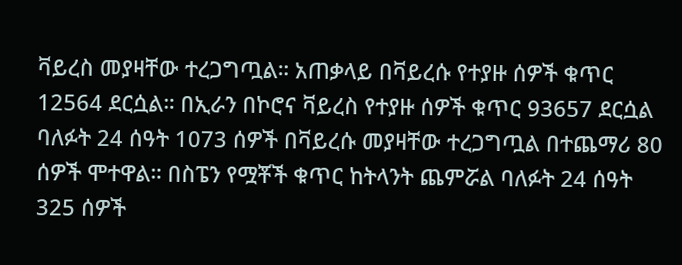ቫይረስ መያዛቸው ተረጋግጧል። አጠቃላይ በቫይረሱ የተያዙ ሰዎች ቁጥር 12564 ደርሷል። በኢራን በኮሮና ቫይረስ የተያዙ ሰዎች ቁጥር 93657 ደርሷል ባለፉት 24 ሰዓት 1073 ሰዎች በቫይረሱ መያዛቸው ተረጋግጧል በተጨማሪ 80 ሰዎች ሞተዋል። በስፔን የሟቾች ቁጥር ከትላንት ጨምሯል ባለፉት 24 ሰዓት 325 ሰዎች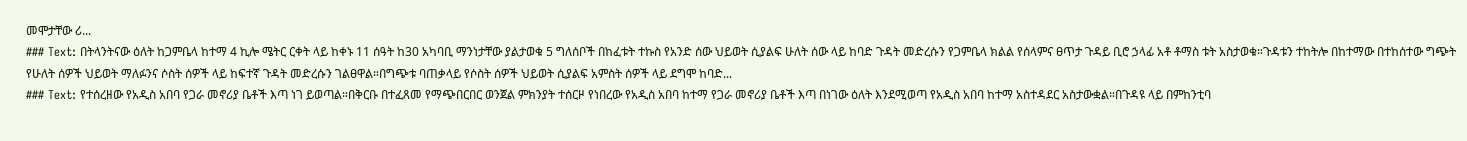መሞታቸው ሪ...
### Text: በትላንትናው ዕለት ከጋምቤላ ከተማ 4 ኪሎ ሜትር ርቀት ላይ ከቀኑ 11 ሰዓት ከ30 አካባቢ ማንነታቸው ያልታወቁ 5 ግለሰቦች በከፈቱት ተኩስ የአንድ ሰው ህይወት ሲያልፍ ሁለት ሰው ላይ ከባድ ጉዳት መድረሱን የጋምቤላ ክልል የሰላምና ፀጥታ ጉዳይ ቢሮ ኃላፊ አቶ ቶማስ ቱት አስታወቁ።ጉዳቱን ተከትሎ በከተማው በተከሰተው ግጭት የሁለት ሰዎች ህይወት ማለፉንና ሶስት ሰዎች ላይ ከፍተኛ ጉዳት መድረሱን ገልፀዋል።በግጭቱ ባጠቃላይ የሶስት ሰዎች ህይወት ሲያልፍ አምስት ሰዎች ላይ ደግሞ ከባድ...
### Text: የተሰረዘው የአዲስ አበባ የጋራ መኖሪያ ቤቶች እጣ ነገ ይወጣል።በቅርቡ በተፈጸመ የማጭበርበር ወንጀል ምክንያት ተሰርዞ የነበረው የአዲስ አበባ ከተማ የጋራ መኖሪያ ቤቶች እጣ በነገው ዕለት እንደሚወጣ የአዲስ አበባ ከተማ አስተዳደር አስታውቋል።በጉዳዩ ላይ በምከንቲባ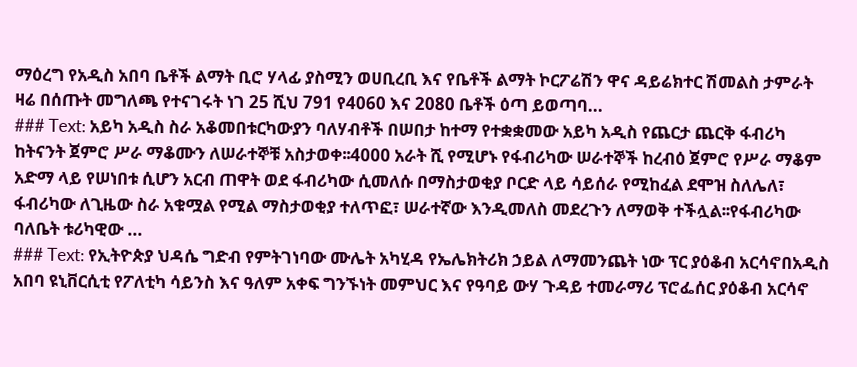ማዕረግ የአዲስ አበባ ቤቶች ልማት ቢሮ ሃላፊ ያስሚን ወሀቢረቢ እና የቤቶች ልማት ኮርፖሬሽን ዋና ዳይሬክተር ሽመልስ ታምራት ዛሬ በሰጡት መግለጫ የተናገሩት ነገ 25 ሺህ 791 የ4060 እና 2080 ቤቶች ዕጣ ይወጣባ...
### Text: አይካ አዲስ ስራ አቆመበቱርካውያን ባለሃብቶች በሠበታ ከተማ የተቋቋመው አይካ አዲስ የጨርታ ጨርቅ ፋብሪካ ከትናንት ጀምሮ ሥራ ማቆሙን ለሠራተኞቹ አስታወቀ፡፡4000 አራት ሺ የሚሆኑ የፋብሪካው ሠራተኞች ከረብዕ ጀምሮ የሥራ ማቆም አድማ ላይ የሠነበቱ ሲሆን አርብ ጠዋት ወደ ፋብሪካው ሲመለሱ በማስታወቂያ ቦርድ ላይ ሳይሰራ የሚከፈል ደሞዝ ስለሌለ፣ ፋብሪካው ለጊዜው ስራ አቁሟል የሚል ማስታወቂያ ተለጥፎ፣ ሠራተኛው እንዲመለስ መደረጉን ለማወቅ ተችሏል፡፡የፋብሪካው ባለቤት ቱሪካዊው ...
### Text: የኢትዮጵያ ህዳሴ ግድብ የምትገነባው ሙሌት አካሂዳ የኤሌክትሪክ ኃይል ለማመንጨት ነው ፕር ያዕቆብ አርሳኖበአዲስ አበባ ዩኒቨርሲቲ የፖለቲካ ሳይንስ እና ዓለም አቀፍ ግንኙነት መምህር እና የዓባይ ውሃ ጉዳይ ተመራማሪ ፕሮፌሰር ያዕቆብ አርሳኖ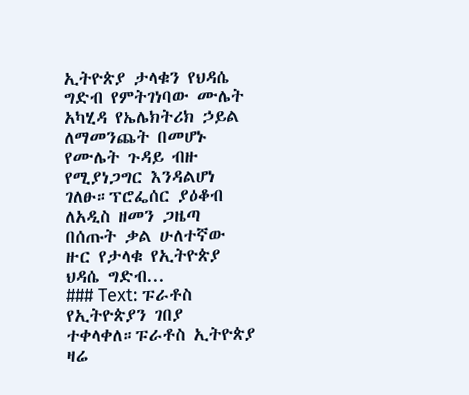ኢትዮጵያ ታላቁን የህዳሴ ግድብ የምትገነባው ሙሌት አካሂዳ የኤሌክትሪክ ኃይል ለማመንጨት በመሆኑ የሙሌት ጉዳይ ብዙ የሚያነጋግር እንዳልሆነ ገለፁ።ፕሮፌሰር ያዕቆብ ለአዲስ ዘመን ጋዜጣ በሰጡት ቃል ሁለተኛው ዙር የታላቁ የኢትዮጵያ ህዳሴ ግድብ...
### Text: ፑራቶስ የኢትዮጵያን ገበያ ተቀላቀለ።ፑራቶስ ኢትዮጵያ ዛሬ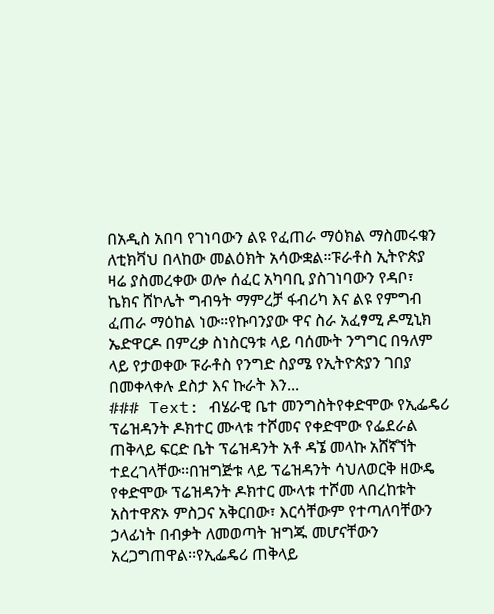በአዲስ አበባ የገነባውን ልዩ የፈጠራ ማዕክል ማስመሩቁን ለቲክቫህ በላከው መልዕክት አሳውቋል።ፑራቶስ ኢትዮጵያ ዛሬ ያስመረቀው ወሎ ሰፈር አካባቢ ያስገነባውን የዳቦ፣ ኬክና ሸኮሌት ግብዓት ማምረቻ ፋብሪካ እና ልዩ የምግብ ፈጠራ ማዕከል ነው።የኩባንያው ዋና ስራ አፈፃሚ ዶሚኒክ ኤድዋርዶ በምረቃ ስነስርዓቱ ላይ ባሰሙት ንግግር በዓለም ላይ የታወቀው ፑራቶስ የንግድ ስያሜ የኢትዮጵያን ገበያ በመቀላቀሉ ደስታ እና ኩራት እን...
### Text: ብሄራዊ ቤተ መንግስትየቀድሞው የኢፌዴሪ ፕሬዝዳንት ዶክተር ሙላቱ ተሾመና የቀድሞው የፌደራል ጠቅላይ ፍርድ ቤት ፕሬዝዳንት አቶ ዳኜ መላኩ አሸኛኘት ተደረገላቸው፡፡በዝግጅቱ ላይ ፕሬዝዳንት ሳህለወርቅ ዘውዴ የቀድሞው ፕሬዝዳንት ዶክተር ሙላቱ ተሾመ ላበረከቱት አስተዋጽኦ ምስጋና አቅርበው፣ እርሳቸውም የተጣለባቸውን ኃላፊነት በብቃት ለመወጣት ዝግጁ መሆናቸውን አረጋግጠዋል፡፡የኢፌዴሪ ጠቅላይ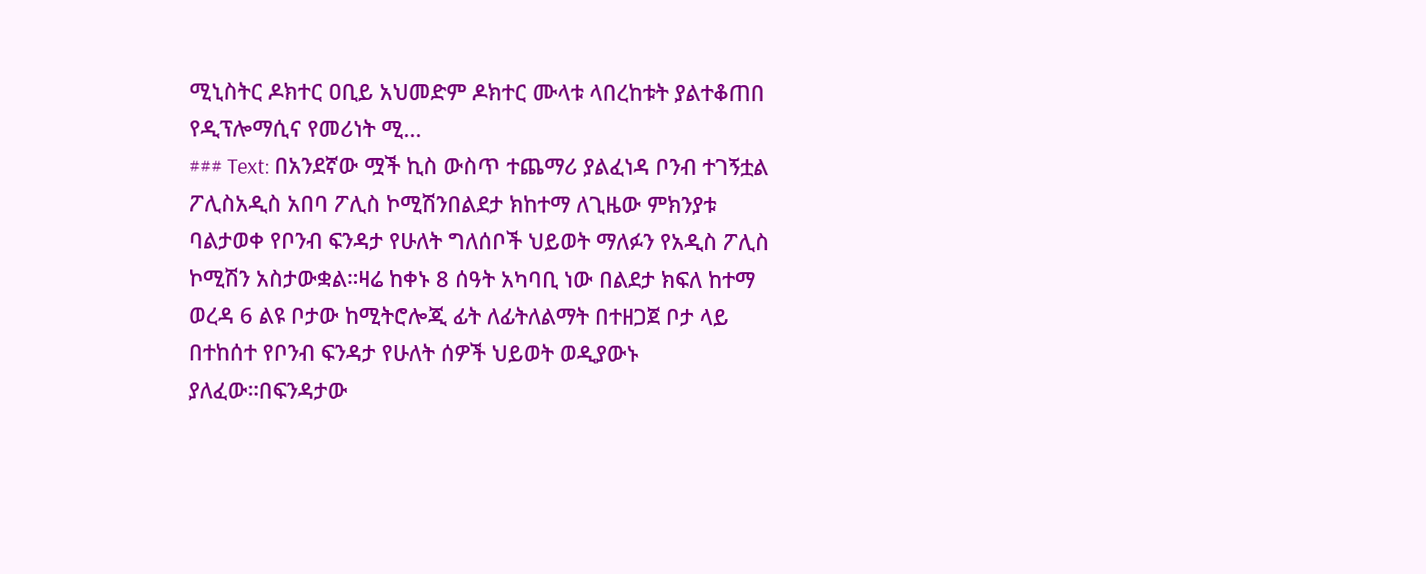ሚኒስትር ዶክተር ዐቢይ አህመድም ዶክተር ሙላቱ ላበረከቱት ያልተቆጠበ የዲፕሎማሲና የመሪነት ሚ...
### Text: በአንደኛው ሟች ኪስ ውስጥ ተጨማሪ ያልፈነዳ ቦንብ ተገኝቷል ፖሊስአዲስ አበባ ፖሊስ ኮሚሽንበልደታ ክከተማ ለጊዜው ምክንያቱ ባልታወቀ የቦንብ ፍንዳታ የሁለት ግለሰቦች ህይወት ማለፉን የአዲስ ፖሊስ ኮሚሽን አስታውቋል።ዛሬ ከቀኑ 8 ሰዓት አካባቢ ነው በልደታ ክፍለ ከተማ ወረዳ 6 ልዩ ቦታው ከሚትሮሎጂ ፊት ለፊትለልማት በተዘጋጀ ቦታ ላይ በተከሰተ የቦንብ ፍንዳታ የሁለት ሰዎች ህይወት ወዲያውኑ ያለፈው።በፍንዳታው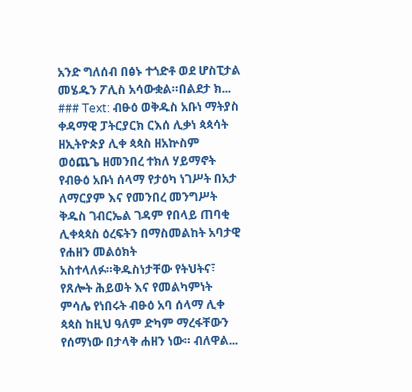አንድ ግለሰብ በፅኑ ተጎድቶ ወደ ሆስፒታል መሄዱን ፖሊስ አሳውቋል።በልደታ ክ...
### Text: ብፁዕ ወቅዱስ አቡነ ማትያስ ቀዳማዊ ፓትርያርክ ርእሰ ሊቃነ ጳጳሳት ዘኢትዮጵያ ሊቀ ጳጳስ ዘአኵስም ወዕጨጌ ዘመንበረ ተክለ ሃይማኖት የብፁዕ አቡነ ሰላማ የታዕካ ነገሥት በአታ ለማርያም እና የመንበረ መንግሥት ቅዱስ ገብርኤል ገዳም የበላይ ጠባቂ ሊቀጳጳስ ዕረፍትን በማስመልከት አባታዊ የሐዘን መልዕክት አስተላለፉ።ቅዱስነታቸው የትህትና፣ የጸሎት ሕይወት እና የመልካምነት ምሳሌ የነበሩት ብፁዕ አባ ሰላማ ሊቀ ጳጳስ ከዚህ ዓለም ድካም ማረፋቸውን የሰማነው በታላቅ ሐዘን ነው። ብለዋል...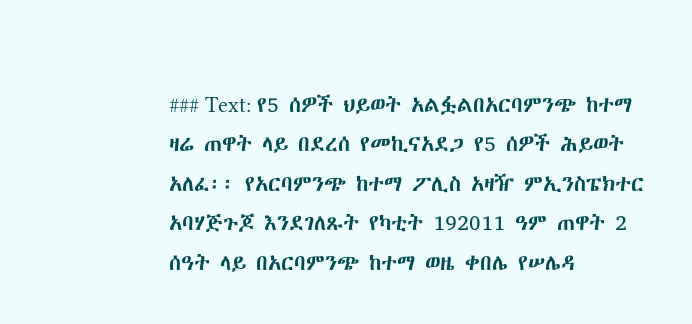### Text: የ5 ሰዎች ህይወት አልፏልበአርባምንጭ ከተማ ዛሬ ጠዋት ላይ በደረሰ የመኪናአደጋ የ5 ሰዎች ሕይወት አለፈ፡፡ የአርባምንጭ ከተማ ፖሊስ አዛዥ ምኢንስፔክተር አባሃጅጉጆ እንደገለጹት የካቲት 192011 ዓም ጠዋት 2 ሰዓት ላይ በአርባምንጭ ከተማ ወዜ ቀበሌ የሠሌዳ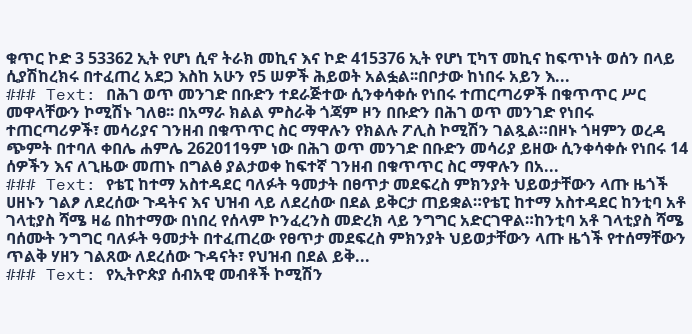ቁጥር ኮድ 3 53362 ኢት የሆነ ሲኖ ትራክ መኪና እና ኮድ 415376 ኢት የሆነ ፒካፕ መኪና ከፍጥነት ወሰን በላይ ሲያሽከረክሩ በተፈጠረ አደጋ እስከ አሁን የ5 ሠዎች ሕይወት አልፏል፡፡በቦታው ከነበሩ አይን እ...
### Text: በሕገ ወጥ መንገድ በቡድን ተደራጅተው ሲንቀሳቀሱ የነበሩ ተጠርጣሪዎች በቁጥጥር ሥር መዋላቸውን ኮሚሽኑ ገለፀ፡፡ በአማራ ክልል ምስራቅ ጎጃም ዞን በቡድን በሕገ ወጥ መንገድ የነበሩ ተጠርጣሪዎች፣ መሳሪያና ገንዘብ በቁጥጥር ስር ማዋሉን የክልሉ ፖሊስ ኮሚሽን ገልጿል።በዞኑ ጎዛምን ወረዳ ጭምት በተባለ ቀበሌ ሐምሌ 262011ዓም ነው በሕገ ወጥ መንገድ በቡድን መሳሪያ ይዘው ሲንቀሳቀሱ የነበሩ 14 ሰዎችን እና ለጊዜው መጠኑ በግልፅ ያልታወቀ ከፍተኛ ገንዘብ በቁጥጥር ስር ማዋሉን በአ...
### Text: የቴፒ ከተማ አስተዳደር ባለፉት ዓመታት በፀጥታ መደፍረስ ምክንያት ህይወታቸውን ላጡ ዜጎች ሀዘኑን ገልፆ ለደረሰው ጉዳትና እና ህዝብ ላይ ለደረሰው በደል ይቅርታ ጠይቋል።የቴፒ ከተማ አስተዳደር ከንቲባ አቶ ገላቲያስ ሻሜ ዛሬ በከተማው በነበረ የሰላም ኮንፈረንስ መድረክ ላይ ንግግር አድርገዋል።ከንቲባ አቶ ገላቲያስ ሻሜ ባሰሙት ንግግር ባለፉት ዓመታት በተፈጠረው የፀጥታ መደፍረስ ምክንያት ህይወታቸውን ላጡ ዜጎች የተሰማቸውን ጥልቅ ሃዘን ገልጸው ለደረሰው ጉዳናት፣ የህዝብ በደል ይቅ...
### Text: የኢትዮጵያ ሰብአዊ መብቶች ኮሚሽን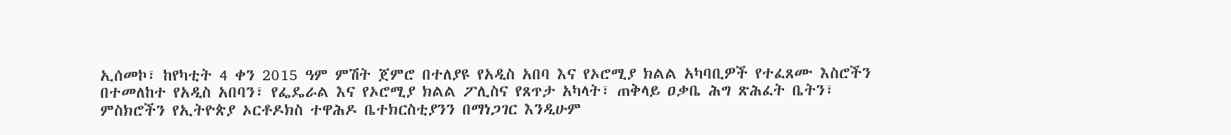ኢሰመኮ፣ ከየካቲት 4 ቀን 2015 ዓም ምሽት ጀምሮ በተለያዩ የአዲስ አበባ እና የኦሮሚያ ክልል አካባቢዎች የተፈጸሙ እስሮችን በተመለከተ የአዲስ አበባን፣ የፌዴራል እና የኦሮሚያ ክልል ፖሊስና የጸጥታ አካላት፣ ጠቅላይ ዐቃቤ ሕግ ጽሕፈት ቤትን፣ ምስክሮችን የኢትዮጵያ ኦርቶዶክስ ተዋሕዶ ቤተክርስቲያንን በማነጋገር እንዲሁም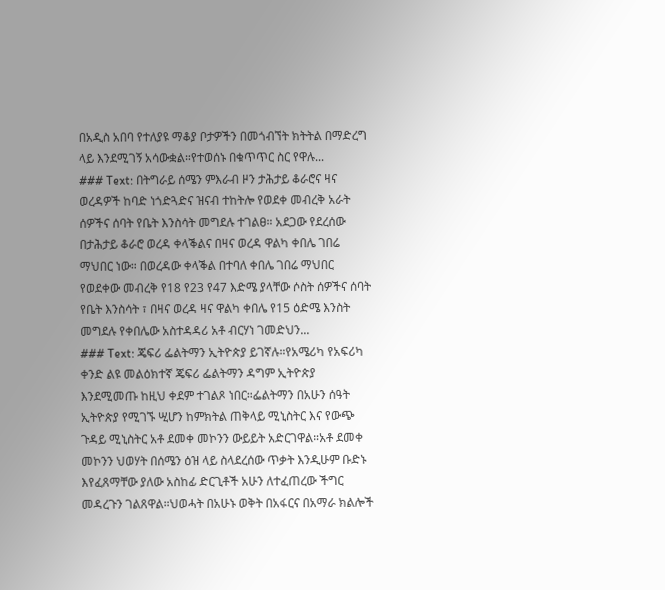በአዲስ አበባ የተለያዩ ማቆያ ቦታዎችን በመጎብኘት ክትትል በማድረግ ላይ እንደሚገኝ አሳውቋል።የተወሰኑ በቁጥጥር ስር የዋሉ...
### Text: በትግራይ ሰሜን ምእራብ ዞን ታሕታይ ቆራሮና ዛና ወረዳዎች ከባድ ነጎድጓድና ዝናብ ተከትሎ የወደቀ መብረቅ አራት ሰዎችና ሰባት የቤት እንስሳት መግደሉ ተገልፀ። አደጋው የደረሰው በታሕታይ ቆራሮ ወረዳ ቀላቕልና በዛና ወረዳ ዋልካ ቀበሌ ገበሬ ማህበር ነው። በወረዳው ቀላቕል በተባለ ቀበሌ ገበሬ ማህበር የወደቀው መብረቅ የ18 የ23 የ47 እድሜ ያላቸው ሶስት ሰዎችና ሰባት የቤት እንስሳት ፣ በዛና ወረዳ ዛና ዋልካ ቀበሌ የ15 ዕድሜ እንስት መግደሉ የቀበሌው አስተዳዳሪ አቶ ብርሃነ ገመድህን...
### Text: ጄፍሪ ፌልትማን ኢትዮጵያ ይገኛሉ።የአሜሪካ የአፍሪካ ቀንድ ልዩ መልዕክተኛ ጄፍሪ ፌልትማን ዳግም ኢትዮጵያ እንደሚመጡ ከዚህ ቀደም ተገልጾ ነበር።ፌልትማን በአሁን ሰዓት ኢትዮጵያ የሚገኙ ሢሆን ከምክትል ጠቅላይ ሚኒስትር እና የውጭ ጉዳይ ሚኒስትር አቶ ደመቀ መኮንን ውይይት አድርገዋል።አቶ ደመቀ መኮንን ህወሃት በሰሜን ዕዝ ላይ ስላደረሰው ጥቃት እንዲሁም ቡድኑ እየፈጸማቸው ያለው አስከፊ ድርጊቶች አሁን ለተፈጠረው ችግር መዳረጉን ገልጸዋል።ህወሓት በአሁኑ ወቅት በአፋርና በአማራ ክልሎች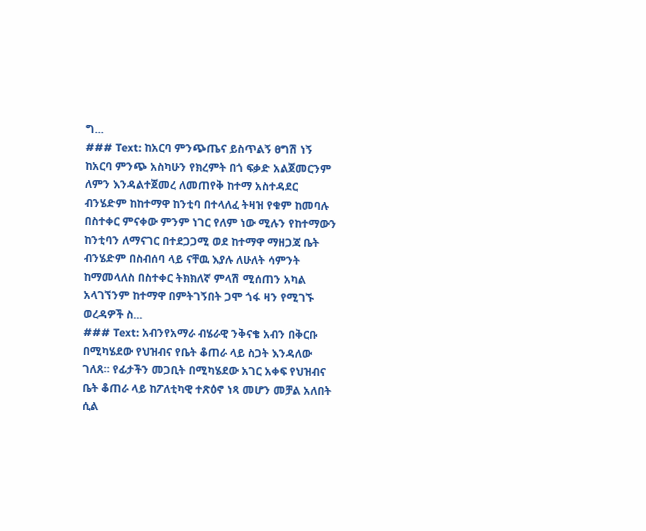ግ...
### Text: ከአርባ ምንጭጤና ይስጥልኝ ፀግሽ ነኝ ከአርባ ምንጭ አስካሁን የክረምት በጎ ፍቃድ አልጀመርንም ለምን እንዳልተጀመረ ለመጠየቅ ከተማ አስተዳደር ብንሄድም ከከተማዋ ከንቲባ በተላለፈ ትዛዝ የቁም ከመባሉ በስተቀር ምናቀው ምንም ነገር የለም ነው ሚሉን የከተማውን ከንቲባን ለማናገር በተደጋጋሚ ወደ ከተማዋ ማዘጋጃ ቤት ብንሄድም በስብሰባ ላይ ናቸዉ እያሉ ለሁለት ሳምንት ከማመላለስ በስተቀር ትክክለኛ ምላሽ ሚሰጠን አካል አላገኘንም ከተማዋ በምትገኝበት ጋሞ ጎፋ ዛን የሚገኙ ወረዳዎች ስ...
### Text: አብንየአማራ ብሄራዊ ንቅናቄ አብን በቅርቡ በሚካሄደው የህዝብና የቤት ቆጠራ ላይ ስጋት እንዳለው ገለጸ። የፊታችን መጋቢት በሚካሄደው አገር አቀፍ የህዝብና ቤት ቆጠራ ላይ ከፖለቲካዊ ተጽዕኖ ነጻ መሆን መቻል አለበት ሲል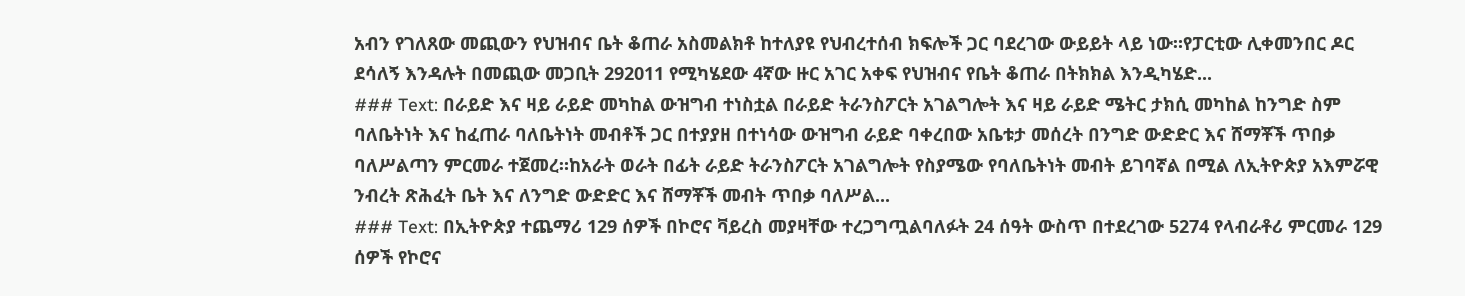አብን የገለጸው መጪውን የህዝብና ቤት ቆጠራ አስመልክቶ ከተለያዩ የህብረተሰብ ክፍሎች ጋር ባደረገው ውይይት ላይ ነው።የፓርቲው ሊቀመንበር ዶር ደሳለኝ እንዳሉት በመጪው መጋቢት 292011 የሚካሄደው 4ኛው ዙር አገር አቀፍ የህዝብና የቤት ቆጠራ በትክክል እንዲካሄድ...
### Text: በራይድ እና ዛይ ራይድ መካከል ውዝግብ ተነስቷል በራይድ ትራንስፖርት አገልግሎት እና ዛይ ራይድ ሜትር ታክሲ መካከል ከንግድ ስም ባለቤትነት እና ከፈጠራ ባለቤትነት መብቶች ጋር በተያያዘ በተነሳው ውዝግብ ራይድ ባቀረበው አቤቱታ መሰረት በንግድ ውድድር እና ሸማቾች ጥበቃ ባለሥልጣን ምርመራ ተጀመረ።ከአራት ወራት በፊት ራይድ ትራንስፖርት አገልግሎት የስያሜው የባለቤትነት መብት ይገባኛል በሚል ለኢትዮጵያ አእምሯዊ ንብረት ጽሕፈት ቤት እና ለንግድ ውድድር እና ሸማቾች መብት ጥበቃ ባለሥል...
### Text: በኢትዮጵያ ተጨማሪ 129 ሰዎች በኮሮና ቫይረስ መያዛቸው ተረጋግጧልባለፉት 24 ሰዓት ውስጥ በተደረገው 5274 የላብራቶሪ ምርመራ 129 ሰዎች የኮሮና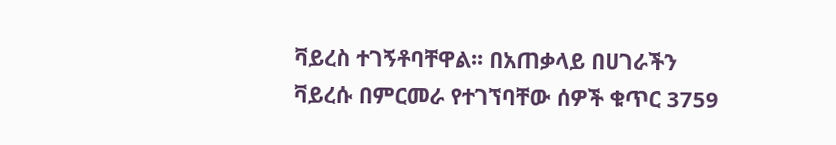ቫይረስ ተገኝቶባቸዋል፡፡ በአጠቃላይ በሀገራችን ቫይረሱ በምርመራ የተገኘባቸው ሰዎች ቁጥር 3759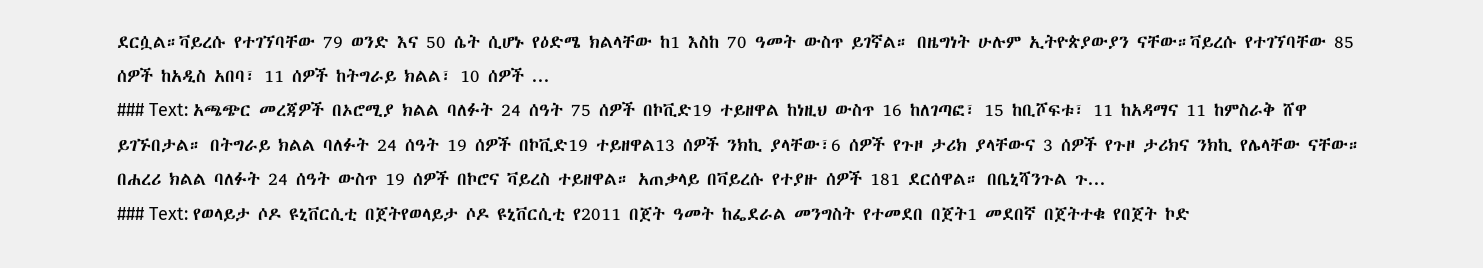ደርሷል።ቫይረሱ የተገኘባቸው 79 ወንድ እና 50 ሴት ሲሆኑ የዕድሜ ክልላቸው ከ1 እስከ 70 ዓመት ውስጥ ይገኛል። በዜግነት ሁሉም ኢትዮጵያውያን ናቸው።ቫይረሱ የተገኘባቸው 85 ሰዎች ከአዲስ አበባ፣ 11 ሰዎች ከትግራይ ክልል፣ 10 ሰዎች ...
### Text: አጫጭር መረጃዎች በኦሮሚያ ክልል ባለፉት 24 ሰዓት 75 ሰዎች በኮቪድ19 ተይዘዋል ከነዚህ ውስጥ 16 ከለገጣፎ፣ 15 ከቢሾፍቱ፣ 11 ከአዳማና 11 ከምስራቅ ሸዋ ይገኙበታል። በትግራይ ክልል ባለፉት 24 ሰዓት 19 ሰዎች በኮቪድ19 ተይዘዋል13 ሰዎች ንክኪ ያላቸው፣6 ሰዎች የጉዞ ታሪክ ያላቸውና 3 ሰዎች የጉዞ ታሪክና ንክኪ የሌላቸው ናቸው። በሐረሪ ክልል ባለፉት 24 ሰዓት ውስጥ 19 ሰዎች በኮሮና ቫይረስ ተይዘዋል። አጠቃላይ በቫይረሱ የተያዙ ሰዎች 181 ደርሰዋል። በቤኒሻንጉል ጉ...
### Text: የወላይታ ሶዶ ዩኒቨርሲቲ በጀትየወላይታ ሶዶ ዩኒቨርሲቲ የ2011 በጀት ዓመት ከፌደራል መንግስት የተመደበ በጀት1 መደበኛ በጀትተቁ የበጀት ኮድ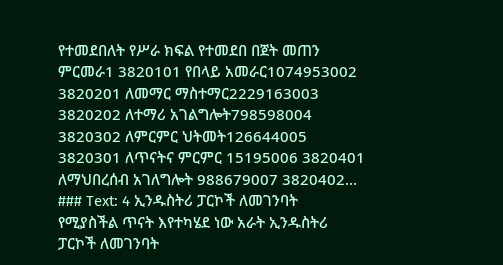የተመደበለት የሥራ ክፍል የተመደበ በጀት መጠን ምርመራ1 3820101 የበላይ አመራር1074953002 3820201 ለመማር ማስተማር2229163003 3820202 ለተማሪ አገልግሎት798598004 3820302 ለምርምር ህትመት126644005 3820301 ለጥናትና ምርምር 15195006 3820401 ለማህበረሰብ አገለግሎት 988679007 3820402...
### Text: 4 ኢንዱስትሪ ፓርኮች ለመገንባት የሚያስችል ጥናት እየተካሄደ ነው አራት ኢንዱስትሪ ፓርኮች ለመገንባት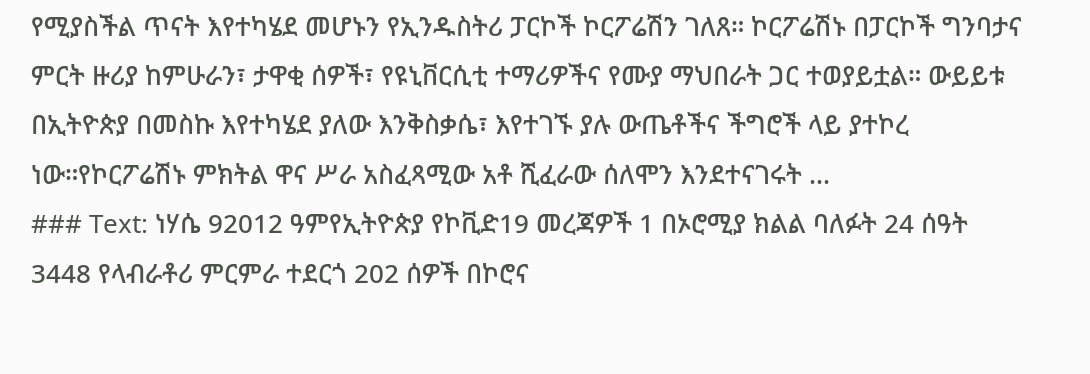የሚያስችል ጥናት እየተካሄደ መሆኑን የኢንዱስትሪ ፓርኮች ኮርፖሬሽን ገለጸ። ኮርፖሬሽኑ በፓርኮች ግንባታና ምርት ዙሪያ ከምሁራን፣ ታዋቂ ሰዎች፣ የዩኒቨርሲቲ ተማሪዎችና የሙያ ማህበራት ጋር ተወያይቷል። ውይይቱ በኢትዮጵያ በመስኩ እየተካሄደ ያለው እንቅስቃሴ፣ እየተገኙ ያሉ ውጤቶችና ችግሮች ላይ ያተኮረ ነው።የኮርፖሬሽኑ ምክትል ዋና ሥራ አስፈጻሚው አቶ ሺፈራው ሰለሞን እንደተናገሩት ...
### Text: ነሃሴ 92012 ዓምየኢትዮጵያ የኮቪድ19 መረጃዎች 1 በኦሮሚያ ክልል ባለፉት 24 ሰዓት 3448 የላብራቶሪ ምርምራ ተደርጎ 202 ሰዎች በኮሮና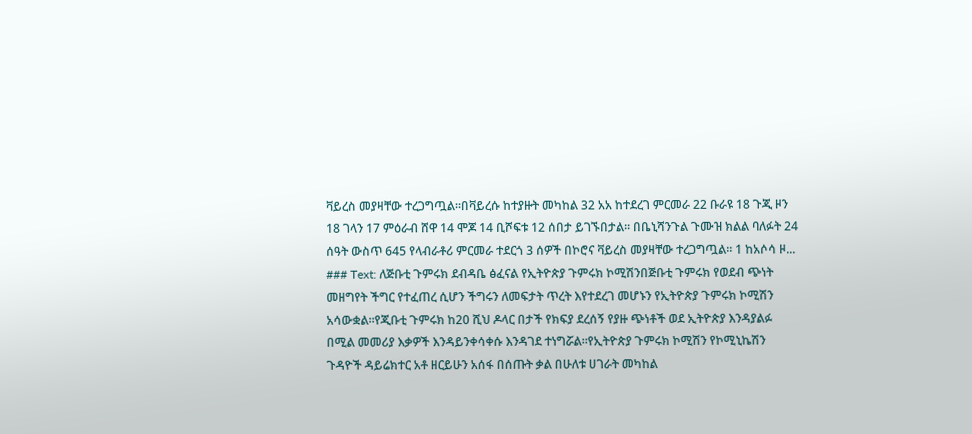ቫይረስ መያዛቸው ተረጋግጧል።በቫይረሱ ከተያዙት መካከል 32 አአ ከተደረገ ምርመራ 22 ቡራዩ 18 ጉጂ ዞን 18 ገላን 17 ምዕራብ ሸዋ 14 ሞጆ 14 ቢሾፍቱ 12 ሰበታ ይገኙበታል። በቤኒሻንጉል ጉሙዝ ክልል ባለፉት 24 ሰዓት ውስጥ 645 የላብራቶሪ ምርመራ ተደርጎ 3 ሰዎች በኮሮና ቫይረስ መያዛቸው ተረጋግጧል። 1 ከአሶሳ ዞ...
### Text: ለጅቡቲ ጉምሩክ ደብዳቤ ፅፈናል የኢትዮጵያ ጉምሩክ ኮሚሽንበጅቡቲ ጉምሩክ የወደብ ጭነት መዘግየት ችግር የተፈጠረ ሲሆን ችግሩን ለመፍታት ጥረት እየተደረገ መሆኑን የኢትዮጵያ ጉምሩክ ኮሚሽን አሳውቋል።የጂቡቲ ጉምሩክ ከ20 ሺህ ዶላር በታች የክፍያ ደረሰኝ የያዙ ጭነቶች ወደ ኢትዮጵያ እንዳያልፉ በሚል መመሪያ እቃዎች እንዳይንቀሳቀሱ እንዳገደ ተነግሯል።የኢትዮጵያ ጉምሩክ ኮሚሽን የኮሚኒኬሽን ጉዳዮች ዳይሬክተር አቶ ዘርይሁን አሰፋ በሰጡት ቃል በሁለቱ ሀገራት መካከል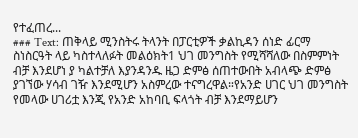የተፈጠረ...
### Text: ጠቅላይ ሚንስትሩ ትላንት በፓርቲዎች ቃልኪዳን ሰነድ ፊርማ ስነስርዓት ላይ ካስተላለፉት መልዕክት1 ህገ መንግስት የሚሻሻለው በስምምነት ብቻ እንደሆነ ያ ካልተቻለ እያንዳንዱ ዜጋ ድምፅ ሰጠተውበት አብላጭ ድምፅ ያገኘው ሃሳብ ገዥ እንደሚሆን አስምረው ተናግረዋል።የአንድ ሀገር ህገ መንግስት የመላው ሀገሪቷ እንጂ የአንድ አከባቢ ፍላጎት ብቻ እንደማይሆን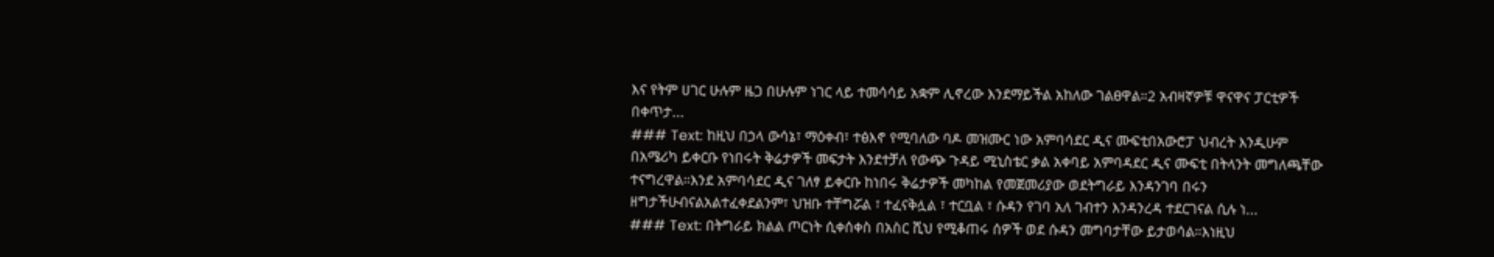እና የትም ሀገር ሁሉም ዜጋ በሁሉም ነገር ላይ ተመሳሳይ አቋም ሊኖረው እንደማይችል አከለው ገልፀዋል።2 አብዛኛዎቹ ዋናዋና ፓርቲዎች በቀጥታ...
### Text: ከዚህ በኃላ ውሳኔ፣ ማዕቀብ፣ ተፅእኖ የሚባለው ባዶ መዝሙር ነው አምባሳደር ዲና ሙፍቲበአውሮፓ ህብረት እንዲሁም በአሜሪካ ይቀርቡ የነበሩት ቅሬታዎች መፍታት እንደተቻለ የውጭ ጉዳይ ሚኒስቴር ቃል አቀባይ አምባዳደር ዲና ሙፍቲ በትላንት መግለጫቸው ተናግረዋል።እንደ አምባሳደር ዲና ገለፃ ይቀርቡ ከነበሩ ቅሬታዎች መካከል የመጀመሪያው ወደትግራይ እንዳንገባ በሩን ዘግታችሁብናልአልተፈቀደልንም፣ ህዝቡ ተቸግሯል ፣ ተፈናቅሏል ፣ ተርቧል ፣ ሱዳን የገባ አለ ገብተን እንዳንረዳ ተደርገናል ሲሉ ነ...
### Text: በትግራይ ክልል ጦርነት ሲቀሰቀስ በአስር ሺህ የሚቆጠሩ ሰዎች ወደ ሱዳን መግባታቸው ይታወሳል።እነዚህ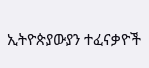ኢትዮጵያውያን ተፈናቃዮች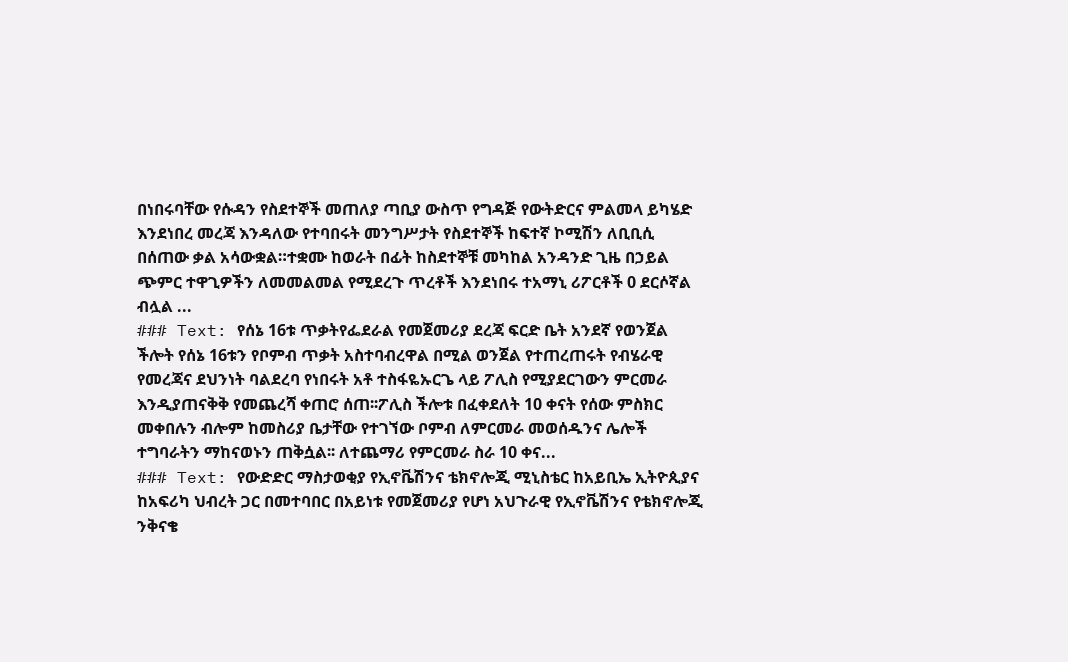በነበሩባቸው የሱዳን የስደተኞች መጠለያ ጣቢያ ውስጥ የግዳጅ የውትድርና ምልመላ ይካሄድ እንደነበረ መረጃ እንዳለው የተባበሩት መንግሥታት የስደተኞች ከፍተኛ ኮሚሽን ለቢቢሲ በሰጠው ቃል አሳውቋል።ተቋሙ ከወራት በፊት ከስደተኞቹ መካከል አንዳንድ ጊዜ በኃይል ጭምር ተዋጊዎችን ለመመልመል የሚደረጉ ጥረቶች እንደነበሩ ተአማኒ ሪፖርቶች 0 ደርሶኛል ብሏል ...
### Text: የሰኔ 16ቱ ጥቃትየፌደራል የመጀመሪያ ደረጃ ፍርድ ቤት አንደኛ የወንጀል ችሎት የሰኔ 16ቱን የቦምብ ጥቃት አስተባብረዋል በሚል ወንጀል የተጠረጠሩት የብሄራዊ የመረጃና ደህንነት ባልደረባ የነበሩት አቶ ተስፋዬኡርጌ ላይ ፖሊስ የሚያደርገውን ምርመራ እንዲያጠናቅቅ የመጨረሻ ቀጠሮ ሰጠ፡፡ፖሊስ ችሎቱ በፈቀደለት 10 ቀናት የሰው ምስክር መቀበሉን ብሎም ከመስሪያ ቤታቸው የተገኘው ቦምብ ለምርመራ መወሰዱንና ሌሎች ተግባራትን ማከናወኑን ጠቅሷል፡፡ ለተጨማሪ የምርመራ ስራ 10 ቀና...
### Text: የውድድር ማስታወቂያ የኢኖቬሽንና ቴክኖሎጂ ሚኒስቴር ከአይቢኤ ኢትዮጲያና ከአፍሪካ ህብረት ጋር በመተባበር በአይነቱ የመጀመሪያ የሆነ አህጉራዊ የኢኖቬሽንና የቴክኖሎጂ ንቅናቄ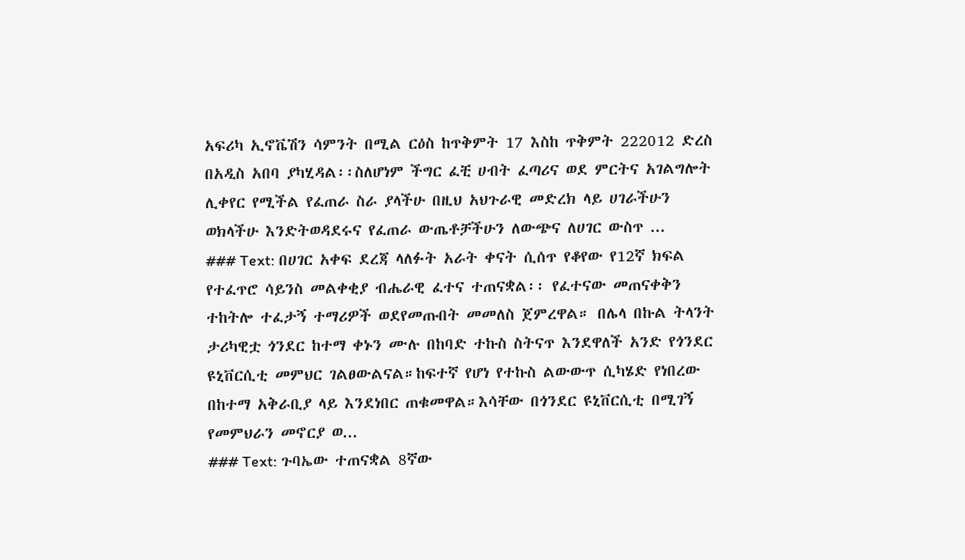አፍሪካ ኢኖቬሽን ሳምንት በሚል ርዕስ ከጥቅምት 17 እስከ ጥቅምት 222012 ድረስ በአዲስ አበባ ያካሂዳል፡፡ስለሆነም ችግር ፈቺ ሀብት ፈጣሪና ወደ ምርትና አገልግሎት ሊቀየር የሚችል የፈጠራ ስራ ያላችሁ በዚህ አህጉራዊ መድረክ ላይ ሀገራችሁን ወክላችሁ እንድትወዳደሩና የፈጠራ ውጤቶቻችሁን ለውጭና ለሀገር ውስጥ ...
### Text: በሀገር አቀፍ ደረጃ ላለፉት አራት ቀናት ሲሰጥ የቆየው የ12ኛ ክፍል የተፈጥሮ ሳይንስ መልቀቂያ ብሔራዊ ፈተና ተጠናቋል፡፡ የፈተናው መጠናቀቅን ተከትሎ ተፈታኝ ተማሪዎች ወደየመጡበት መመለስ ጀምረዋል። በሌላ በኩል ትላንት ታሪካዊቷ ጎንደር ከተማ ቀኑን ሙሉ በከባድ ተኩስ ስትናጥ እንደዋለች አንድ የጎንደር ዩኒቨርሲቲ መምህር ገልፀውልናል።ከፍተኛ የሆነ የተኩስ ልውውጥ ሲካሄድ የነበረው በከተማ አቅራቢያ ላይ እንደነበር ጠቁመዋል።እሳቸው በጎንደር ዩኒቨርሲቲ በሚገኝ የመምህራን መኖርያ ወ...
### Text: ጉባኤው ተጠናቋል 8ኛው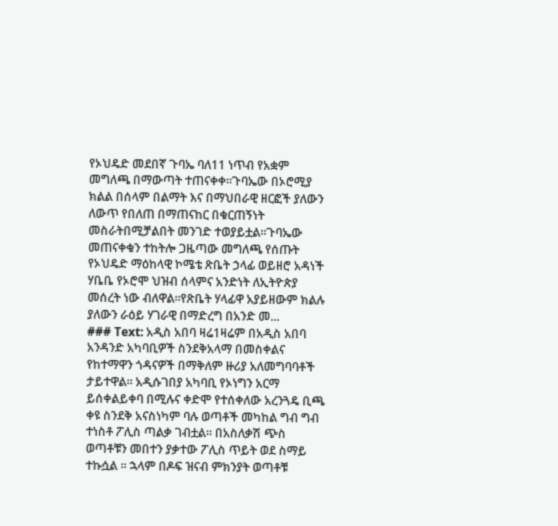የኦህዴድ መደበኛ ጉባኤ ባለ11 ነጥብ የአቋም መግለጫ በማውጣት ተጠናቀቀ።ጉባኤው በኦሮሚያ ክልል በሰላም በልማት እና በማህበራዊ ዘርፎች ያለውን ለውጥ የበለጠ በማጠናከር በቁርጠኝነት መስራትበሚቻልበት መንገድ ተወያይቷል።ጉባኤው መጠናቀቁን ተከትሎ ጋዜጣው መግለጫ የሰጡት የኦህዴድ ማዕከላዊ ኮሜቴ ጽቤት ኃላፊ ወይዘሮ አዳነች ሃቤቤ የኦሮሞ ህዝብ ሰላምና አንድነት ለኢትዮጵያ መሰረት ነው ብለዋል።የጽቤት ሃላፊዋ አያይዘውም ክልሉ ያለውን ራዕይ ሃገራዊ በማድረግ በአንድ መ...
### Text: አዲስ አበባ ዛሬ1ዛሬም በአዲስ አበባ አንዳንድ አካባቢዎች ስንደቅአላማ በመስቀልና የከተማዋን ጎዳናዎች በማቅለም ዙሪያ አለመግባባቶች ታይተዋል። አዲሱገበያ አካባቢ የኦነግን አርማ ይሰቀልይቀባ በሚሉና ቀድሞ የተሰቀለው አረንጓዴ ቢጫ ቀዩ ስንደቅ አናስነካም ባሉ ወጣቶች መካከል ግብ ግብ ተነስቶ ፖሊስ ጣልቃ ገብቷል። በአስለቃሽ ጭስ ወጣቶቹን መበተን ያቃተው ፖሊስ ጥይት ወደ ስማይ ተኩሷል ። ኋላም በዶፍ ዝናብ ምክንያት ወጣቶቹ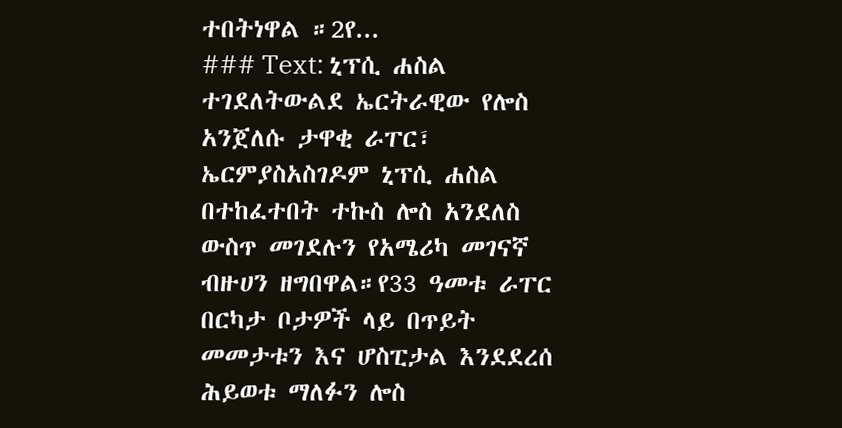ተበትነዋል ።2የ...
### Text: ኒፕሲ ሐስል ተገደለትውልደ ኤርትራዊው የሎስ አንጀለሱ ታዋቂ ራፐር፣ ኤርምያስአስገዶም ኒፕሲ ሐስል በተከፈተበት ተኩስ ሎስ አንደለስ ውስጥ መገደሉን የአሜሪካ መገናኛ ብዙሀን ዘግበዋል።የ33 ዓመቱ ራፐር በርካታ ቦታዎች ላይ በጥይት መመታቱን እና ሆስፒታል እንደደረሰ ሕይወቱ ማለፉን ሎስ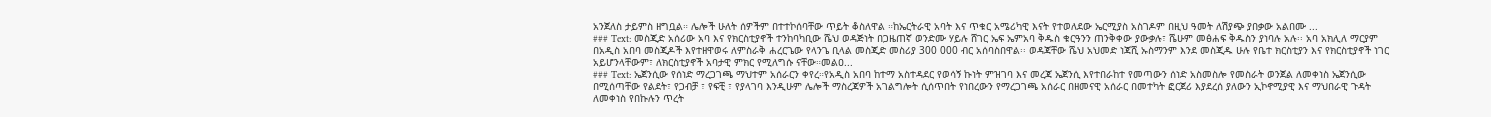አንጀለስ ታይምስ ዘግቧል። ሌሎች ሁለት ሰዎችም በተተኮሰባቸው ጥይት ቆስለዋል ።ከኤርትራዊ አባት እና ጥቁር አሜሪካዊ እናት የተወለደው ኤርሚያስ አስገዶም በዚህ ዓመት ለሽያጭ ያበቃው አልበሙ ...
### Text: መስጂድ አሰሪው አባ እና የክርስቲያኖች ተንከባካቢው ሼህ ወዳጅነት በጋዜጠኛ ወንድሙ ሃይሉ ሸገር ኤፍ ኤምአባ ቅዱስ ቁርዓንን ጠንቅቀው ያውቃሉ፣ ሼሁም መፅሐፍ ቅዱስን ያነባሉ አሉ፡፡ አባ አክሊለ ማርያም በአዲስ አበባ መስጂዶች እየተዘዋወሩ ለምስራቅ ሐረርጌው የላንጌ ቢላል መስጂድ መስሪያ 300 000 ብር አሰባስበዋል፡፡ ወዳጃቸው ሼህ አህመድ ነጃሺ ኡስማንም እንደ መስጂዱ ሁሉ የቤተ ክርስቲያን እና የክርስቲያኖች ነገር አይሆንላቸውም፣ ለክርስቲያኖች አባታዊ ምክር የሚለግሱ ናቸው።መልዐ...
### Text: ኤጀንሲው የሰነድ ማረጋገጫ ማህተም አሰራርን ቀየረ።የአዲስ አበባ ከተማ አስተዳደር የወሳኝ ኩነት ምዝገባ እና መረጃ ኤጀንሲ እየተበራከተ የመጣውን ሰነድ አስመስሎ የመስራት ወንጀል ለመቀነስ ኤጀንሲው በሚሰጣቸው የልደት፣ የጋብቻ ፣ የፍቺ ፣ የያላገባ እንዲሁም ሌሎች ማስረጃዎች አገልግሎት ሲሰጥበት የነበረውን የማረጋገጫ አሰራር በዘመናዊ አሰራር በመተካት ፎርጀሪ እያደረሰ ያለውን ኢኮኖሚያዊ እና ማህበራዊ ጉዳት ለመቀነስ የበኩሉን ጥረት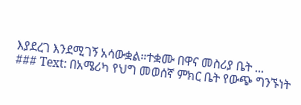እያደረገ እንደሚገኝ አሳውቋል።ተቋሙ በዋና መስሪያ ቤት ...
### Text: በአሜሪካ የህግ መወሰኛ ምክር ቤት የውጭ ግንኙነት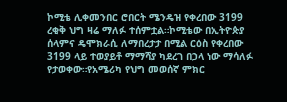ኮሚቴ ሊቀመንበር ሮበርት ሜንዴዝ የቀረበው 3199 ረቂቅ ህግ ዛሬ ማለፉ ተሰምቷል።ኮሚቴው በኢትዮጵያ ሰላምና ዴሞክራሲ ለማበረታታ በሚል ርዕስ የቀረበው 3199 ላይ ተወያይቶ ማማሻያ ካደረገ በኃላ ነው ማሳለፉ የታወቀው።የአሜሪካ የህግ መወሰኛ ምክር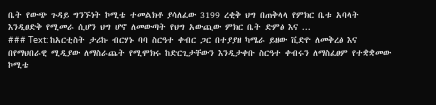ቤት የውጭ ጉዳይ ግንኙነት ኮሚቴ ተመልክቶ ያሳለፈው 3199 ረቂቅ ህግ በጠቅላላ የምክር ቤቱ አባላት እንዲፀድቅ የሚመራ ሲሆን ህግ ሆኖ ለመውጣት የህግ አውጪው ምክር ቤት ድምፅ እና ...
### Text: ከአርቲስት ታሪኩ ብርሃኑ ባባ ስርዓተ ቀብር ጋር በተያያዘ ካሜራ ይዘው ቪድዮ ለመቅረፅ እና በየማህበራዊ ሚዲያው ለማስራጨት የሚሞክሩ ከድርጊታቸውን እንዲታቀቡ ስርዓተ ቀብሩን ለማስፈፀም የተቋቋመው ኮሚቴ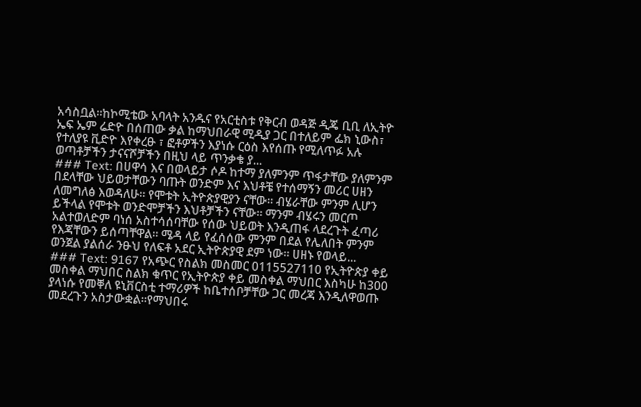አሳስቧል።ከኮሚቴው አባላት አንዱና የአርቲስቱ የቅርብ ወዳጅ ዲጄ ቢቢ ለኢትዮ ኤፍ ኤም ሬድዮ በሰጠው ቃል ከማህበራዊ ሚዲያ ጋር በተለይም ፌክ ኒውስ፣ የተለያዩ ቪድዮ እየቀረፁ ፣ ፎቶዎችን እያነሱ ርዕስ እየሰጡ የሚለጥፉ አሉ ወጣቶቻችን ታናናሾቻችን በዚህ ላይ ጥንቃቄ ያ...
### Text: በሀዋሳ እና በወላይታ ሶዶ ከተማ ያለምንም ጥፋታቸው ያለምንም በደላቸው ህይወታቸውን ባጡት ወንድም እና እህቶቼ የተሰማኝን መሪር ሀዘን ለመግለፅ እወዳለሁ። የሞቱት ኢትዮጵያዊያን ናቸው። ብሄራቸው ምንም ሊሆን ይችላል የሞቱት ወንድሞቻችን እህቶቻችን ናቸው። ማንም ብሄሩን መርጦ አልተወለድም ባነሰ አስተሳሰባቸው የሰው ህይወት እንዲጠፋ ላደረጉት ፈጣሪ የእጃቸውን ይሰጣቸዋል። ሜዳ ላይ የፈሰሰው ምንም በደል የሌለበት ምንም ወንጀል ያልሰራ ንፁህ የለፍቶ አደር ኢትዮጵያዊ ደም ነው። ሀዘኑ የወላይ...
### Text: 9167 የአጭር የስልክ መስመር 0115527110 የኢትዮጵያ ቀይ መስቀል ማህበር ስልክ ቁጥር የኢትዮጵያ ቀይ መስቀል ማህበር እስካሁ ከ300 ያላነሱ የመቐለ ዩኒቨርስቲ ተማሪዎች ከቤተሰቦቻቸው ጋር መረጃ እንዲለዋወጡ መደረጉን አስታውቋል።የማህበሩ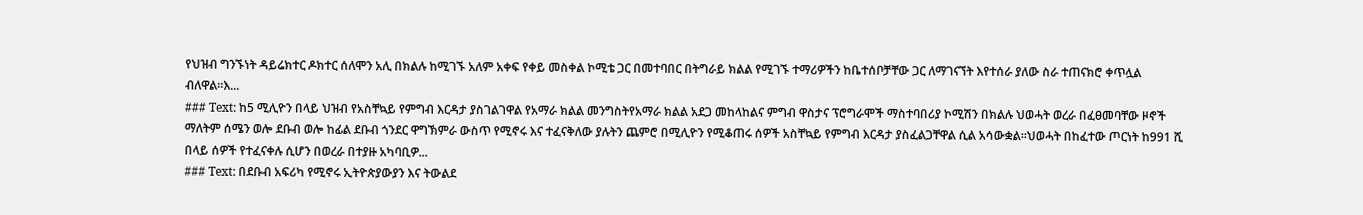የህዝብ ግንኙነት ዳይሬክተር ዶክተር ሰለሞን አሊ በክልሉ ከሚገኙ አለም አቀፍ የቀይ መስቀል ኮሚቴ ጋር በመተባበር በትግራይ ክልል የሚገኙ ተማሪዎችን ከቤተሰቦቻቸው ጋር ለማገናኘት እየተሰራ ያለው ስራ ተጠናክሮ ቀጥሏል ብለዋል።እ...
### Text: ከ5 ሚሊዮን በላይ ህዝብ የአስቸኳይ የምግብ እርዳታ ያስገልገዋል የአማራ ክልል መንግስትየአማራ ክልል አደጋ መከላከልና ምግብ ዋስታና ፕሮግራሞች ማስተባበሪያ ኮሚሽን በክልሉ ህወሓት ወረራ በፈፀመባቸው ዞኖች ማለትም ሰሜን ወሎ ደቡብ ወሎ ከፊል ደቡብ ጎንደር ዋግኽምራ ውስጥ የሚኖሩ እና ተፈናቅለው ያሉትን ጨምሮ በሚሊዮን የሚቆጠሩ ሰዎች አስቸኳይ የምግብ እርዳታ ያስፈልጋቸዋል ሲል አሳውቋል።ህወሓት በከፈተው ጦርነት ከ991 ሺ በላይ ሰዎች የተፈናቀሉ ሲሆን በወረራ በተያዙ አካባቢዎ...
### Text: በደቡብ አፍሪካ የሚኖሩ ኢትዮጵያውያን እና ትውልደ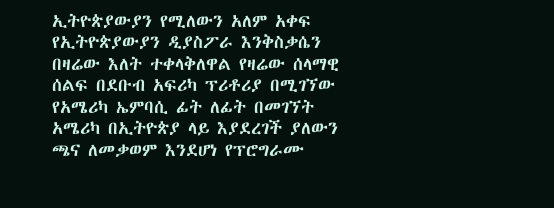ኢትዮጵያውያን የሚለውን አለም አቀፍ የኢትዮጵያውያን ዲያስፖራ እንቅስቃሴን በዛሬው እለት ተቀላቅለዋል የዛሬው ሰላማዊ ሰልፍ በደቡብ አፍሪካ ፕሪቶሪያ በሚገኘው የአሜሪካ ኤምባሲ ፊት ለፊት በመገኘት አሜሪካ በኢትዮጵያ ላይ እያደረገች ያለውን ጫና ለመቃወም እንደሆነ የፕሮግራሙ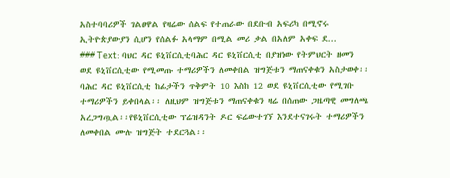አስተባባሪዎች ገልፀዋል የዛሬው ሰልፍ የተጠራው በደቡብ አፍሪካ በሚኖሩ ኢትዮጵያውያን ሲሆን የሰልፉ አላማም በሚል መሪ ቃል በአለም አቀፍ ደ...
### Text: ባህር ዳር ዩኒቨርሲቲባሕር ዳር ዩኒቨርሲቲ በያዝነው የትምህርት ዘመን ወደ ዩኒቨርሲቲው የሚመጡ ተማሪዎችን ለመቀበል ዝግጅቱን ማጠናቀቁን አስታወቀ፡፡ባሕር ዳር ዩኒቨርሲቲ ከፊታችን ጥቅምት 10 እስከ 12 ወደ ዩኒቨርሲቲው የሚገቡ ተማሪዎችን ይቀበላል፡፡ ለዚህም ዝግጅቱን ማጠናቀቁን ዛሬ በሰጠው ጋዜጣዊ መግለጫ አረጋግጧል፡፡የዩኒቨርሲቲው ፕሬዝዳንት ዶር ፍሬውተገኘ እንደተናገሩት ተማሪዎችን ለመቀበል ሙሉ ዝግጅት ተደርጓል፡፡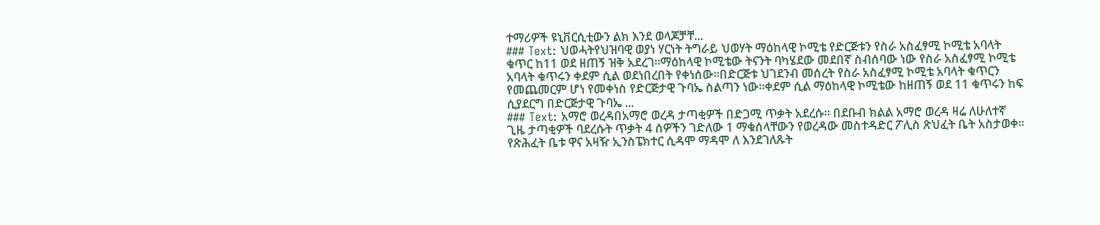ተማሪዎች ዩኒቨርሲቲውን ልክ እንደ ወላጆቻቸ...
### Text: ህወሓትየህዝባዊ ወያነ ሃርነት ትግራይ ህወሃት ማዕከላዊ ኮሚቴ የድርጅቱን የስራ አስፈፃሚ ኮሚቴ አባላት ቁጥር ከ11 ወደ ዘጠኝ ዝቅ አደረገ።ማዕከላዊ ኮሚቴው ትናንት ባካሄደው መደበኛ ስብሰባው ነው የስራ አስፈፃሚ ኮሚቴ አባላት ቁጥሩን ቀደም ሲል ወደነበረበት የቀነሰው።በድርጅቱ ህገደንብ መሰረት የስራ አስፈፃሚ ኮሚቴ አባላት ቁጥርን የመጨመርም ሆነ የመቀነስ የድርጅታዊ ጉባኤ ስልጣን ነው።ቀደም ሲል ማዕከላዊ ኮሚቴው ከዘጠኝ ወደ 11 ቁጥሩን ከፍ ሲያደርግ በድርጅታዊ ጉባኤ ...
### Text: አማሮ ወረዳበአማሮ ወረዳ ታጣቂዎች በድጋሚ ጥቃት አደረሱ። በደቡብ ክልል አማሮ ወረዳ ዛሬ ለሁለተኛ ጊዜ ታጣቂዎች ባደረሱት ጥቃት 4 ሰዎችን ገድለው 1 ማቁሰላቸውን የወረዳው መስተዳድር ፖሊስ ጽህፈት ቤት አስታወቀ፡፡ የጽሕፈት ቤቱ ዋና አዛዥ ኢንስፔክተር ሲዳሞ ማዳሞ ለ እንደገለጹት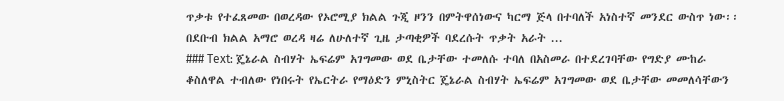ጥቃቱ የተፈጸመው በወረዳው የኦሮሚያ ክልል ጉጂ ዞንን በምትዋሰነውና ካርማ ጅላ በተባለች አነስተኛ መንደር ውስጥ ነው፡፡በደቡብ ክልል አማሮ ወረዳ ዛሬ ለሁለተኛ ጊዜ ታጣቂዎች ባደረሱት ጥቃት አራት ...
### Text: ጄኔራል ስብሃት ኤፍሬም አገግመው ወደ ቤታቸው ተመለሱ ተባለ በአስመራ በተደረገባቸው የግድያ ሙከራ ቆስለዋል ተብለው የነበሩት የኤርትራ የማዕድን ምኒስትር ጄኔራል ስብሃት ኤፍሬም አገግመው ወደ ቤታቸው መመለሳቸውን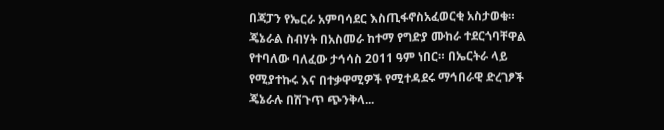በጃፓን የኤርራ አምባሳደር እስጢፋኖስአፈወርቂ አስታወቁ። ጄኔራል ስብሃት በአስመራ ከተማ የግድያ ሙከራ ተደርጎባቸዋል የተባለው ባለፈው ታኅሳስ 2011 ዓም ነበር። በኤርትራ ላይ የሚያተኩሩ እና በተቃዋሚዎች የሚተዳደሩ ማኅበራዊ ድረገፆች ጄኔራሉ በሽጉጥ ጭንቅላ...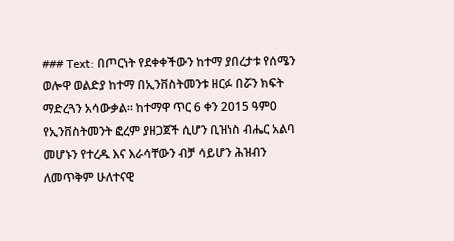### Text: በጦርነት የደቀቀችውን ከተማ ያበረታቱ የሰሜን ወሎዋ ወልድያ ከተማ በኢንቨስትመንቱ ዘርፉ በሯን ክፍት ማድረጓን አሳውቃል። ከተማዋ ጥር 6 ቀን 2015 ዓም0 የኢንቨስትመንት ፎረም ያዘጋጀች ሲሆን ቢዝነስ ብሔር አልባ መሆኑን የተረዱ እና እራሳቸውን ብቻ ሳይሆን ሕዝብን ለመጥቅም ሁለተናዊ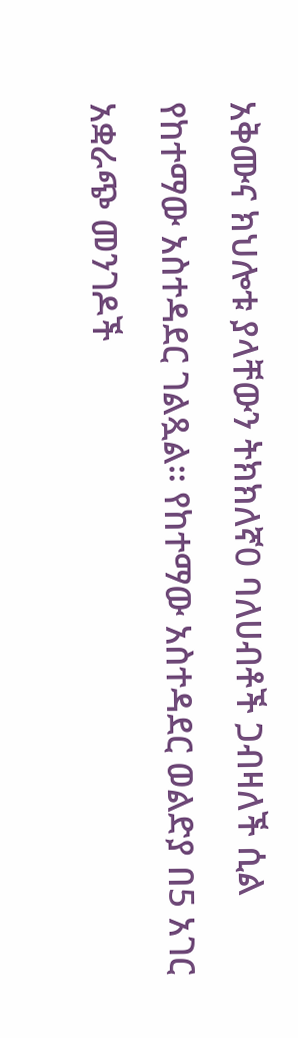አቅሙና ክህሎቱ ያላቸውን ትክክለኛ0 ባለሀብቶች ጋብዛለች ሲል የከተማው አስተዳደር ገልጿል። የከተማው አስተዳደር ወልድያ በ5 አገር አቋራጭ መንገዶች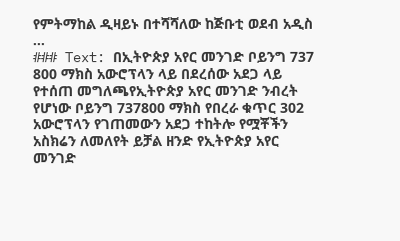የምትማከል ዲዛይኑ በተሻሻለው ከጅቡቲ ወደብ አዲስ ...
### Text: በኢትዮጵያ አየር መንገድ ቦይንግ 737 800 ማክስ አውሮፕላን ላይ በደረሰው አደጋ ላይ የተሰጠ መግለጫየኢትዮጵያ አየር መንገድ ንብረት የሆነው ቦይንግ 737800 ማክስ የበረራ ቁጥር 302 አውሮፕላን የገጠመውን አደጋ ተከትሎ የሟቾችን አስክሬን ለመለየት ይቻል ዘንድ የኢትዮጵያ አየር መንገድ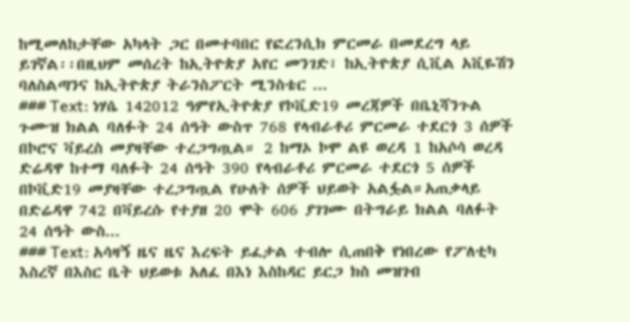ከሚመለከታቸው አካላት ጋር በመተባበር የፎረንሲክ ምርመራ በመደረግ ላይ ይገኛል፡፡በዚህም መሰረት ከኢትዮጵያ አየር መንገድ፣ ከኢትዮጵያ ሲቪል አቪዬሽን ባለስልጣንና ከኢትዮጵያ ትራንስፖርት ሚንስቴር ...
### Text: ነሃሴ 142012 ዓምየኢትዮጵያ የኮቪድ19 መረጃዎች በቤኒሻንጉል ጉሙዝ ክልል ባለፉት 24 ሰዓት ውስጥ 768 የላብራቶሪ ምርመራ ተደርጎ 3 ሰዎች በኮሮና ቫይረስ መያዛቸው ተረጋግጧል። 2 ከማኦ ኮሞ ልዩ ወረዳ 1 ከአሶሳ ወረዳ ድሬዳዋ ከተማ ባለፉት 24 ሰዓት 390 የላብራቶሪ ምርመራ ተደርጎ 5 ሰዎች በኮቪድ19 መያዛቸው ተረጋግጧል የሁለት ሰዎች ህይወት አልፏል።አጠቃላይ በድሬዳዋ 742 በቫይረሱ የተያዘ 20 ሞት 606 ያገገሙ በትግራይ ክልል ባለፉት 24 ሰዓት ውስ...
### Text: አሳዛኝ ዜና ዜና እረፍት ይፈታል ተብሎ ሲጠበቅ የነበረው የፖለቲካ እስረኛ በእስር ቤት ህይወቱ አለፈ በእነ እስከዳር ይርጋ ክስ መዝገብ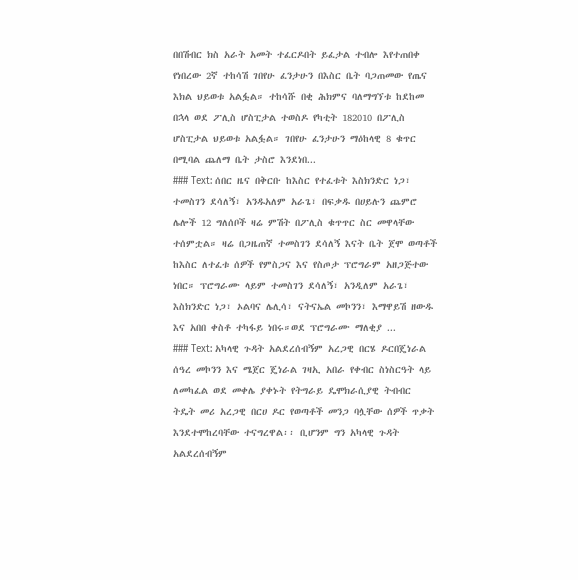በበሽብር ክስ አራት አመት ተፈርዶበት ይፈታል ተብሎ እየተጠበቀ የነበረው 2ኛ ተከሳሽ ገበየሁ ፈንታሁን በእስር ቤት ባጋጠመው የጤና እክል ህይወቱ አልፏል። ተከሳሹ በቂ ሕክምና ባለማግኘቱ ከደከመ በኋላ ወደ ፖሊስ ሆስፒታል ተወስዶ የካቲት 182010 በፖሊስ ሆስፒታል ህይወቱ አልፏል። ገበየሁ ፈንታሁን ማዕከላዊ 8 ቁጥር በሚባል ጨለማ ቤት ታስሮ እንደነበ...
### Text: ሰበር ዜና በቅርቡ ከእስር የተፈቱት እስክንድር ነጋ፣ ተመስገን ደሳለኝ፣ አንዱአለም አራጌ፣ በፍቃዱ በሀይሉን ጨምሮ ሌሎች 12 ግለሰቦች ዛሬ ምሽት በፖሊስ ቁጥጥር ስር መዋላቸው ተሰምቷል። ዛሬ በጋዜጠኛ ተመስገን ደሳለኝ እናት ቤት ጀሞ ወጣቶች ከእስር ለተፈቱ ሰዎች የምስጋና እና የስጦታ ፕሮግራም አዘጋጅተው ነበር። ፕሮግራሙ ላይም ተመስገን ደሳለኝ፣ አንዲለም አራጌ፣ እስክንድር ነጋ፣ ኦልባና ሌሊሳ፣ ናትናኤል መኮንን፣ እማዋይሽ ዘውዱ እና አበበ ቀስቶ ተካፋይ ነበሩ።ወደ ፕሮግራሙ ማለቂያ ...
### Text: አካላዊ ጉዳት አልደረሰብኝም አረጋዊ በርሄ ዶርበጄነራል ሰዓረ መኮንን እና ሜጀር ጄነራል ገዛኢ አበራ የቀብር ስነስርዓት ላይ ለመካፈል ወደ መቀሌ ያቀኑት የትግራይ ዴሞክራሲያዊ ትብብር ትዴት መሪ አረጋዊ በርሀ ዶር የወጣቶች መንጋ ባሏቸው ሰዎች ጥቃት እንደተሞከረባቸው ተናግረዋል፡፡ ቢሆንም ግን አካላዊ ጉዳት አልደረሰብኝም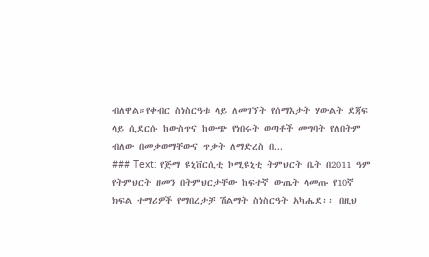ብለዋል።የቀብር ስነስርዓቱ ላይ ለመገኘት የሰማእታት ሃውልት ደጃፍ ላይ ሲደርሱ ከውስጥና ከውጭ የነበሩት ወጣቶች መግባት የለበትም ብለው በመቃወማቸውና ጥቃት ለማድረስ በ...
### Text: የጅማ ዩኒቨርሲቲ ኮሚዩኒቲ ትምህርት ቤት በ2011 ዓም የትምህርት ዘመን በትምህርታቸው ከፍተኛ ውጤት ላመጡ የ10ኛ ክፍል ተማሪዎች የማበረታቻ ሽልማት ስነስርዓት አካሔደ፡፡ በዚህ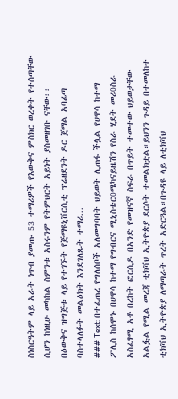ስነስርዓትም ላይ አራት ነጥብ ያመጡ 53 ተማሪዎች የእውቅና ምስክር ወረቀት የተሰጣቸው ሲሆን ከነዚሁ መካከል ስምንቱ አስሩንም የትምህርት አይነት ያስመዘገቡ ናቸው፡፡ በዕውቅና ዝግጅቱ ላይ የተገኙት የጅማዩኒቨርሲቲ ፕሬዘደንት ዶር ጀማል አባፊጣ ባስተላለፉት መልዕክት እንደገለጹት ተማሪ...
### Text: በተፈጠረ የግለሰቦች አለመግባባት ህይወት ሊጠፋ ችሏል የሀዋሳ ከተማ ፖሊስ ከሰሞኑ በሀዋሳ ከተማ የግብርና ሚኒስቴር0ሜካናይዜሽን የስራ ሂደት መሪ0ስራ አስፈፃሚ አቶ በረከት ፎርሲዶ በአንድ የመዝናኛ ስፍራ በጥይት ተመተው ህይወታቸው አልፏል የሚል መረጃ ቲክቫህ ኢትዮጵያ ደርሶት ተመልክቷል።ይህንን ጉዳይ በተመለከተ ቲክቫህ ኢትዮጵያ ለማጣራት ጥረት አድርጓል።በጉዳዩ ላይ ለቲክቫህ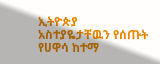ኢትዮጵያ አስተያዬታቸዉን የሰጡት የሀዋሳ ከተማ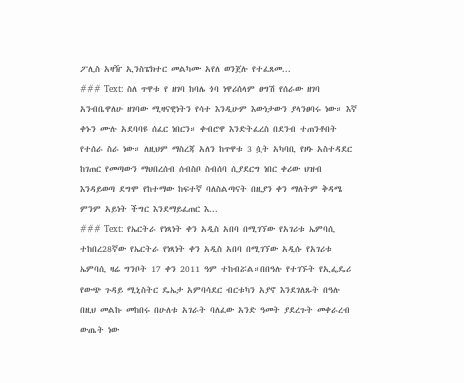ፖሊስ አዛዥ ኢንስፔክተር መልካሙ አየለ ወንጀሉ የተፈጸመ...
### Text: ስለ ጥዋቱ የ ዘገባ ከባሌ ጎባ ነዋሪሰላም ፀግሽ የሰራው ዘገባ አንብቤዋለሁ ዘገባው ሚዛናዊነትን የሳተ እንዲሁም እውነታውን ያላንፀባሩ ነው። እኛ ቀኑን ሙሉ አደባባዩ ሰፈር ነበርን። ቀብሮዋ እንድትፈረስ በደንብ ተጠንቶበት የተሰራ ስራ ነው። ለዚህም ማስረጃ አለን ከጥዋቱ 3 ሷት አካባቢ የዞኑ አስተዳደር ከገጠር የመጣውን ማህበረሰብ ሰብስቦ ስብሰባ ሲያደርግ ነበር ቀሪው ህዝብ እንዳይወጣ ደግሞ የከተማው ከፍተኛ ባለስልጣናት በዚያን ቀን ማለትም ቅዳሜ ምንም አይነት ችግር እንደማይፈጠር እ...
### Text: የኤርትራ የነጻነት ቀን አዲስ አበባ በሚገኘው የአገሪቱ ኤምባሲ ተከበረ28ኛው የኤርትራ የነጻነት ቀን አዲስ አበባ በሚገኘው አዲሱ የአገሪቱ ኤምባሲ ዛሬ ግንቦት 17 ቀን 2011 ዓም ተከብሯል።በበዓሉ የተገኙት የኢፌዴሪ የውጭ ጉዳይ ሚኒስትር ዴኤታ አምባሳደር ብርቱካን አያኖ እንደገለጹት በዓሉ በዚህ መልኩ መከበሩ በሁለቱ አገራት ባለፈው አንድ ዓመት ያደረጉት መቀራረብ ውጤት ነው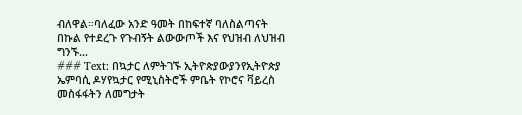ብለዋል።ባለፈው አንድ ዓመት በከፍተኛ ባለስልጣናት በኩል የተደረጉ የጉብኝት ልውውጦች እና የህዝብ ለህዝብ ግንኙ...
### Text: በኳታር ለምትገኙ ኢትዮጵያውያንየኢትዮጵያ ኤምባሲ ዶሃየኳታር የሚኒስትሮች ምቤት የኮሮና ቫይረስ መስፋፋትን ለመግታት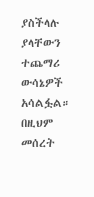ያስችላሉ ያላቸውን ተጨማሪ ውሳኔዎች አሳልፏል። በዚህም መሰረት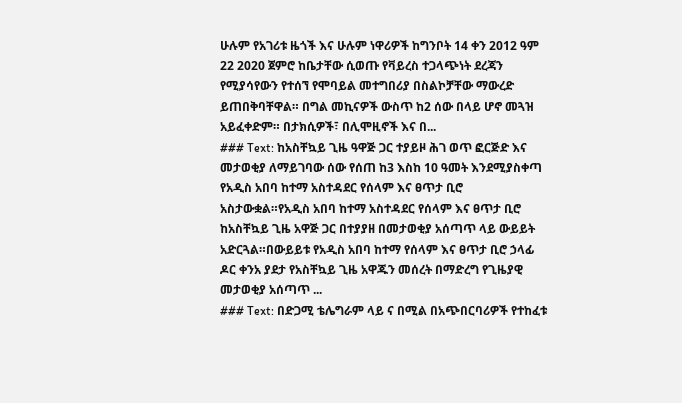ሁሉም የአገሪቱ ዜጎች እና ሁሉም ነዋሪዎች ከግንቦት 14 ቀን 2012 ዓም 22 2020 ጀምሮ ከቤታቸው ሲወጡ የቫይረስ ተጋላጭነት ደረጃን የሚያሳየውን የተሰኘ የሞባይል መተግበሪያ በስልኮቻቸው ማውረድ ይጠበቅባቸዋል። በግል መኪናዎች ውስጥ ከ2 ሰው በላይ ሆኖ መጓዝ አይፈቀድም። በታክሲዎች፣ በሊሞዚኖች እና በ...
### Text: ከአስቸኳይ ጊዜ ዓዋጅ ጋር ተያይዞ ሕገ ወጥ ፎርጅድ እና መታወቂያ ለማይገባው ሰው የሰጠ ከ3 እስከ 10 ዓመት እንደሚያስቀጣ የአዲስ አበባ ከተማ አስተዳደር የሰላም እና ፀጥታ ቢሮ አስታውቋል።የአዲስ አበባ ከተማ አስተዳደር የሰላም እና ፀጥታ ቢሮ ከአስቸኳይ ጊዜ አዋጅ ጋር በተያያዘ በመታወቂያ አሰጣጥ ላይ ውይይት አድርጓል።በውይይቱ የአዲስ አበባ ከተማ የሰላም እና ፀጥታ ቢሮ ኃላፊ ዶር ቀንአ ያደታ የአስቸኳይ ጊዜ አዋጁን መሰረት በማድረግ የጊዜያዊ መታወቂያ አሰጣጥ ...
### Text: በድጋሚ ቴሌግራም ላይ ና በሚል በአጭበርባሪዎች የተከፈቱ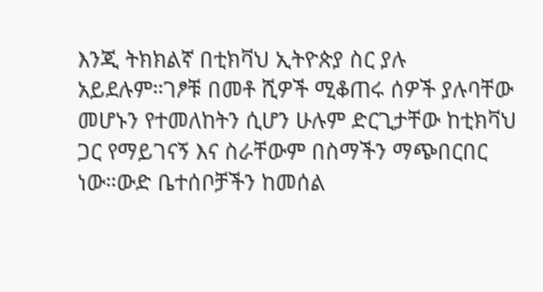እንጂ ትክክልኛ በቲክቫህ ኢትዮጵያ ስር ያሉ አይደሉም።ገፆቹ በመቶ ሺዎች ሚቆጠሩ ሰዎች ያሉባቸው መሆኑን የተመለከትን ሲሆን ሁሉም ድርጊታቸው ከቲክቫህ ጋር የማይገናኝ እና ስራቸውም በስማችን ማጭበርበር ነው።ውድ ቤተሰቦቻችን ከመሰል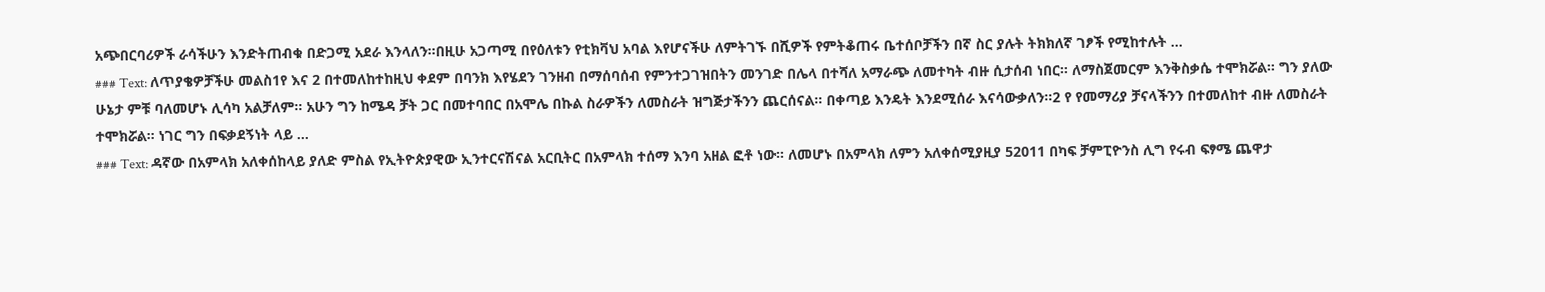አጭበርባሪዎች ራሳችሁን እንድትጠብቁ በድጋሚ አደራ እንላለን።በዚሁ አጋጣሚ በየዕለቱን የቲክቫህ አባል እየሆናችሁ ለምትገኙ በሺዎች የምትቆጠሩ ቤተሰቦቻችን በኛ ስር ያሉት ትክክለኛ ገፆች የሚከተሉት ...
### Text: ለጥያቄዎቻችሁ መልስ1የ እና 2 በተመለከተከዚህ ቀደም በባንክ እየሄደን ገንዘብ በማሰባሰብ የምንተጋገዝበትን መንገድ በሌላ በተሻለ አማራጭ ለመተካት ብዙ ሲታሰብ ነበር። ለማስጀመርም እንቅስቃሴ ተሞክሯል። ግን ያለው ሁኔታ ምቹ ባለመሆኑ ሊሳካ አልቻለም። አሁን ግን ከሜዳ ቻት ጋር በመተባበር በአሞሌ በኩል ስራዎችን ለመስራት ዝግጅታችንን ጨርሰናል። በቀጣይ እንዴት እንደሚሰራ እናሳውቃለን።2 የ የመማሪያ ቻናላችንን በተመለከተ ብዙ ለመስራት ተሞክሯል። ነገር ግን በፍቃደኝነት ላይ ...
### Text: ዳኛው በአምላክ አለቀሰከላይ ያለድ ምስል የኢትዮጵያዊው ኢንተርናሽናል አርቢትር በአምላክ ተሰማ እንባ አዘል ፎቶ ነው። ለመሆኑ በአምላክ ለምን አለቀሰሚያዚያ 52011 በካፍ ቻምፒዮንስ ሊግ የሩብ ፍፃሜ ጨዋታ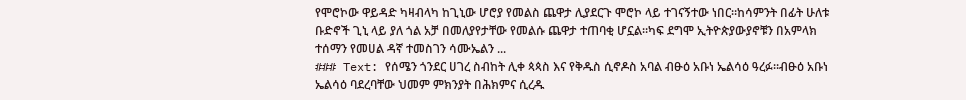የሞሮኮው ዋይዳድ ካዛብላካ ከጊኒው ሆሮያ የመልስ ጨዋታ ሊያደርጉ ሞሮኮ ላይ ተገናኝተው ነበር።ከሳምንት በፊት ሁለቱ ቡድኖች ጊኒ ላይ ያለ ጎል አቻ በመለያየታቸው የመልሱ ጨዋታ ተጠባቂ ሆኗል።ካፍ ደግሞ ኢትዮጵያውያኖቹን በአምላክ ተሰማን የመሀል ዳኛ ተመስገን ሳሙኤልን ...
### Text: የሰሜን ጎንደር ሀገረ ስብከት ሊቀ ጳጳስ እና የቅዱስ ሲኖዶስ አባል ብፁዕ አቡነ ኤልሳዕ ዓረፉ።ብፁዕ አቡነ ኤልሳዕ ባደረባቸው ህመም ምክንያት በሕክምና ሲረዱ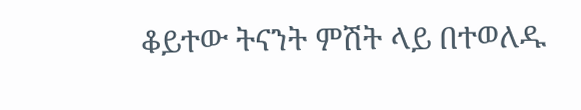ቆይተው ትናንት ምሽት ላይ በተወለዱ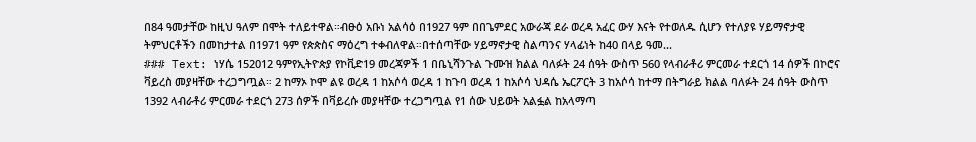በ84 ዓመታቸው ከዚህ ዓለም በሞት ተለይተዋል።ብፁዕ አቡነ አልሳዕ በ1927 ዓም በበጌምደር አውራጃ ደራ ወረዳ አፈር ውሃ እናት የተወለዱ ሲሆን የተለያዩ ሃይማኖታዊ ትምህርቶችን በመከታተል በ1971 ዓም የጵጵስና ማዕረግ ተቀብለዋል።በተሰጣቸው ሃይማኖታዊ ስልጣንና ሃላፊነት ከ40 በላይ ዓመ...
### Text: ነሃሴ 152012 ዓምየኢትዮጵያ የኮቪድ19 መረጃዎች 1 በቤኒሻንጉል ጉሙዝ ክልል ባለፉት 24 ሰዓት ውስጥ 560 የላብራቶሪ ምርመራ ተደርጎ 14 ሰዎች በኮሮና ቫይረስ መያዛቸው ተረጋግጧል። 2 ከማኦ ኮሞ ልዩ ወረዳ 1 ከአሶሳ ወረዳ 1 ከጉባ ወረዳ 1 ከአሶሳ ህዳሴ ኤርፖርት 3 ከአሶሳ ከተማ በትግራይ ክልል ባለፉት 24 ሰዓት ውስጥ 1392 ላብራቶሪ ምርመራ ተደርጎ 273 ሰዎች በቫይረሱ መያዛቸው ተረጋግጧል የ1 ሰው ህይወት አልፏል ከአላማጣ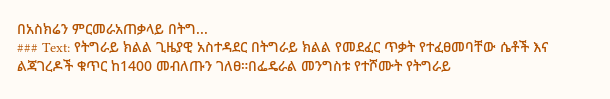በአስክሬን ምርመራአጠቃላይ በትግ...
### Text: የትግራይ ክልል ጊዜያዊ አስተዳደር በትግራይ ክልል የመደፈር ጥቃት የተፈፀመባቸው ሴቶች እና ልጃገረዶች ቁጥር ከ1400 መብለጡን ገለፀ።በፌዴራል መንግስቱ የተሾሙት የትግራይ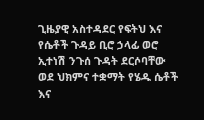ጊዜያዊ አስተዳደር የፍትህ እና የሴቶች ጉዳይ ቢሮ ኃላፊ ወሮ ኢተነሽ ንጉሰ ጉዳት ደርሶባቸው ወደ ህክምና ተቋማት የሄዱ ሴቶች እና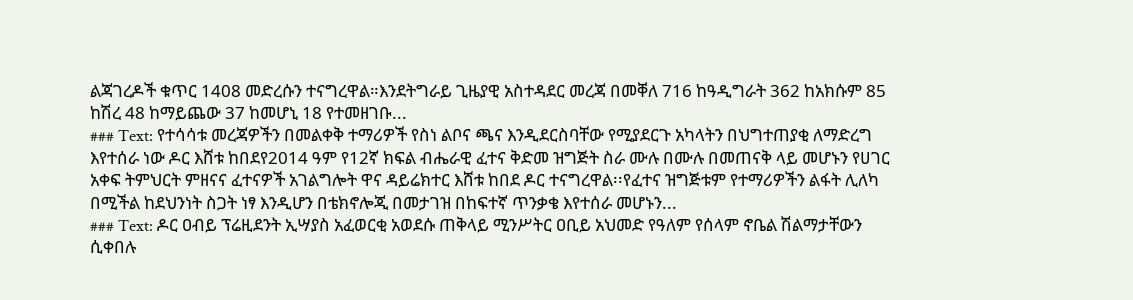ልጃገረዶች ቁጥር 1408 መድረሱን ተናግረዋል።እንደትግራይ ጊዜያዊ አስተዳደር መረጃ በመቐለ 716 ከዓዲግራት 362 ከአክሱም 85 ከሽረ 48 ከማይጨው 37 ከመሆኒ 18 የተመዘገቡ...
### Text: የተሳሳቱ መረጃዎችን በመልቀቅ ተማሪዎች የስነ ልቦና ጫና እንዲደርስባቸው የሚያደርጉ አካላትን በህግተጠያቂ ለማድረግ እየተሰራ ነው ዶር እሸቱ ከበደየ2014 ዓም የ12ኛ ክፍል ብሔራዊ ፈተና ቅድመ ዝግጅት ስራ ሙሉ በሙሉ በመጠናቅ ላይ መሆኑን የሀገር አቀፍ ትምህርት ምዘናና ፈተናዎች አገልግሎት ዋና ዳይሬክተር እሸቱ ከበደ ዶር ተናግረዋል፡፡የፈተና ዝግጅቱም የተማሪዎችን ልፋት ሊለካ በሚችል ከደህንነት ስጋት ነፃ እንዲሆን በቴክኖሎጂ በመታገዝ በከፍተኛ ጥንቃቄ እየተሰራ መሆኑን...
### Text: ዶር ዐብይ ፕሬዚደንት ኢሣያስ አፈወርቂ አወደሱ ጠቅላይ ሚንሥትር ዐቢይ አህመድ የዓለም የሰላም ኖቤል ሽልማታቸውን ሲቀበሉ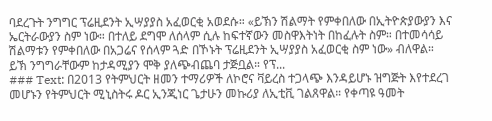ባደረጉት ንግግር ፕሬዚደንት ኢሣያያስ አፈወርቂ አወደሱ። «ይኽን ሽልማት የምቀበለው በኢትዮጵያውያን እና ኤርትራውያን ስም ነው። በተለይ ደግሞ ለሰላም ሲሉ ከፍተኛውን መስዋእትነት በከፈሉት ስም። በተመሳሳይ ሽልማቱን የምቀበለው በአጋሬና የሰላም ጓድ በኾኑት ፕሬዚደንት ኢሣያያስ አፈወርቂ ስም ነው» ብለዋል። ይኽ ንግግራቸውም ከታዳሚያን ሞቅ ያለጭብጨባ ታጅቧል። የፕ...
### Text: በ2013 የትምህርት ዘመን ተማሪዎች ለኮሮና ቫይረስ ተጋላጭ እንዳይሆኑ ዝግጅት እየተደረገ መሆኑን የትምህርት ሚኒስትሩ ዶር ኢንጂነር ጌታሁን መኩሪያ ለኢቲቪ ገልጸዋል። የቀጣዩ ዓመት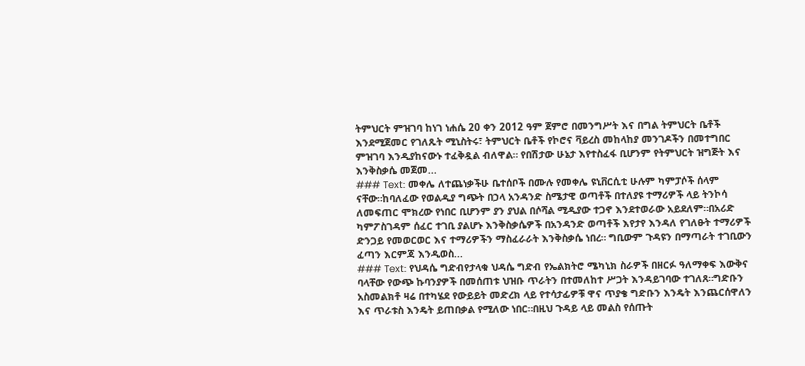ትምህርት ምዝገባ ከነገ ነሐሴ 20 ቀን 2012 ዓም ጀምሮ በመንግሥት እና በግል ትምህርት ቤቶች እንደሚጀመር የገለጹት ሚኒስትሩ፣ ትምህርት ቤቶች የኮሮና ቫይረስ መከላከያ መንገዶችን በመተግበር ምዝገባ እንዲያከናውኑ ተፈቅዷል ብለዋል። የበሽታው ሁኔታ እየተስፈፋ ቢሆንም የትምህርት ዝግጅት እና እንቅስቃሴ መጀመ...
### Text: መቀሌ ለተጨነቃችሁ ቤተሰቦች በሙሉ የመቀሌ ዩኒቨርሲቲ ሁሉም ካምፓሶች ሰላም ናቸው።ከባለፈው የወልዲያ ግጭት በኃላ አንዳንድ ስሜታዊ ወጣቶች በተለያዩ ተማሪዎች ላይ ትንኮሳ ለመፍጠር ሞክረው የነበር ቢሆንም ያን ያህል በሶሻል ሚዲያው ተጋኖ እንደተወራው አይደለም።በአሪድ ካምፖስገዳም ሰፈር ተገቢ ያልሆኑ እንቅስቃሴዎች በአንዳንድ ወጣቶች እየታየ እንዳለ የገለፁት ተማሪዎች ድንጋይ የመወርወር እና ተማሪዎችን ማስፈራራት እንቅስቃሴ ነበረ። ግቢውም ጉዳዩን በማጣራት ተገቢውን ፈጣን እርምጃ እንዲወስ...
### Text: የህዳሴ ግድብየታላቁ ህዳሴ ግድብ የኤልክትሮ ሜካኒክ ስራዎች በዘርፉ ዓለማቀፍ እውቅና ባላቸው የውጭ ኩባንያዎች በመሰጠቱ ህዝቡ ጥራትን በተመለከተ ሥጋት እንዳይገባው ተገለጸ።ግድቡን አስመልክቶ ዛሬ በተካሄደ የውይይት መድረክ ላይ የተሳታፊዎቹ ዋና ጥያቄ ግድቡን እንዴት እንጨርሰዋለን እና ጥራቱስ እንዴት ይጠበቃል የሚለው ነበር።በዚህ ጉዳይ ላይ መልስ የሰጡት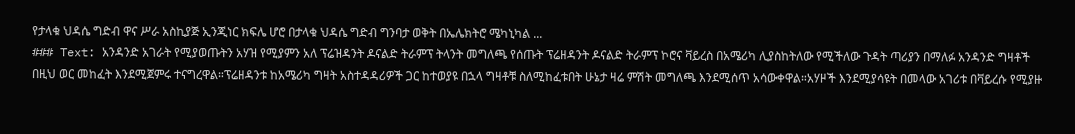የታላቁ ህዳሴ ግድብ ዋና ሥራ አስኪያጅ ኢንጂነር ክፍሌ ሆሮ በታላቁ ህዳሴ ግድብ ግንባታ ወቅት በኤሌክትሮ ሜካኒካል ...
### Text: አንዳንድ አገራት የሚያወጡትን አሃዝ የሚያምን አለ ፕሬዝዳንት ዶናልድ ትራምፕ ትላንት መግለጫ የሰጡት ፕሬዘዳንት ዶናልድ ትራምፕ ኮሮና ቫይረስ በአሜሪካ ሊያስከትለው የሚችለው ጉዳት ጣሪያን በማለፉ አንዳንድ ግዛቶች በዚህ ወር መከፈት እንደሚጀምሩ ተናግረዋል።ፕሬዘዳንቱ ከአሜሪካ ግዛት አስተዳዳሪዎች ጋር ከተወያዩ በኋላ ግዛቶቹ ስለሚከፈቱበት ሁኔታ ዛሬ ምሽት መግለጫ እንደሚሰጥ አሳውቀዋል።አሃዞች እንደሚያሳዩት በመላው አገሪቱ በቫይረሱ የሚያዙ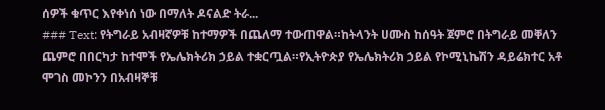ሰዎች ቁጥር እየቀነሰ ነው በማለት ዶናልድ ትራ...
### Text: የትግራይ አብዛኛዎቹ ከተማዎች በጨለማ ተውጠዋል።ከትላንት ሀሙስ ከሰዓት ጀምሮ በትግራይ መቐለን ጨምሮ በበርካታ ከተሞች የኤሌክትሪክ ኃይል ተቋርጧል።የኢትዮጵያ የኤሌክትሪክ ኃይል የኮሚኒኬሽን ዳይሬክተር አቶ ሞገስ መኮንን በአብዛኞቹ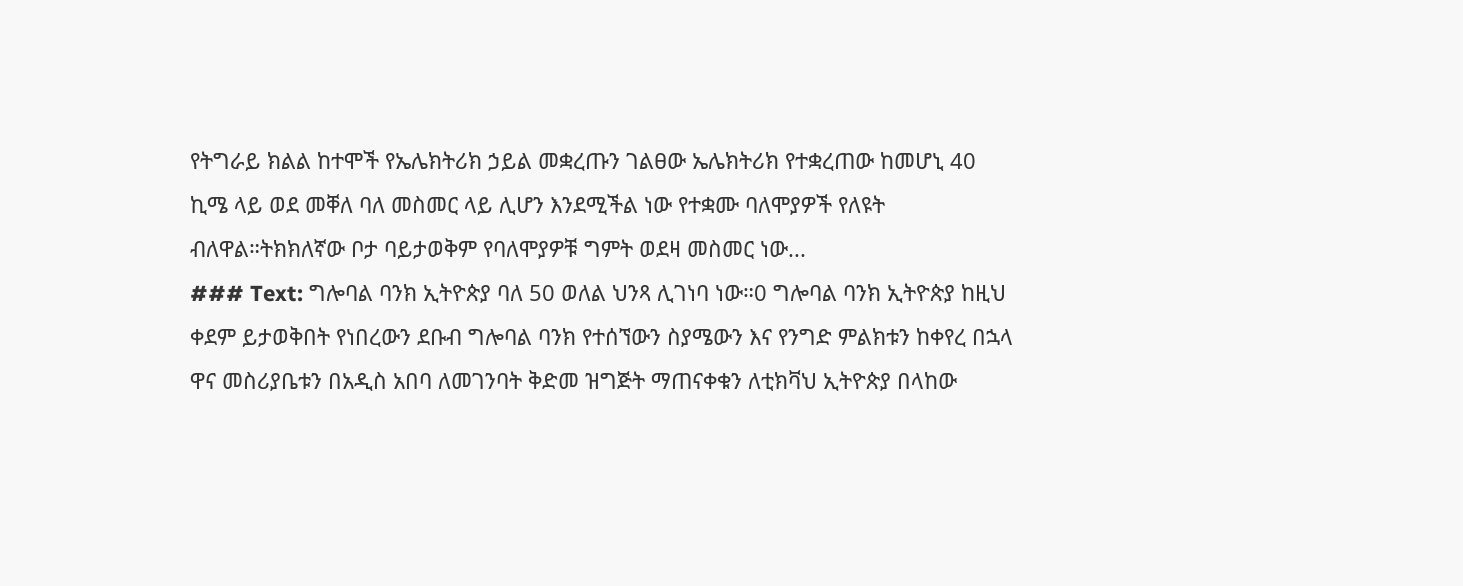የትግራይ ክልል ከተሞች የኤሌክትሪክ ኃይል መቋረጡን ገልፀው ኤሌክትሪክ የተቋረጠው ከመሆኒ 40 ኪሜ ላይ ወደ መቐለ ባለ መስመር ላይ ሊሆን እንደሚችል ነው የተቋሙ ባለሞያዎች የለዩት ብለዋል።ትክክለኛው ቦታ ባይታወቅም የባለሞያዎቹ ግምት ወደዛ መስመር ነው...
### Text: ግሎባል ባንክ ኢትዮጵያ ባለ 50 ወለል ህንጻ ሊገነባ ነው።0 ግሎባል ባንክ ኢትዮጵያ ከዚህ ቀደም ይታወቅበት የነበረውን ደቡብ ግሎባል ባንክ የተሰኘውን ስያሜውን እና የንግድ ምልክቱን ከቀየረ በኋላ ዋና መስሪያቤቱን በአዲስ አበባ ለመገንባት ቅድመ ዝግጅት ማጠናቀቁን ለቲክቫህ ኢትዮጵያ በላከው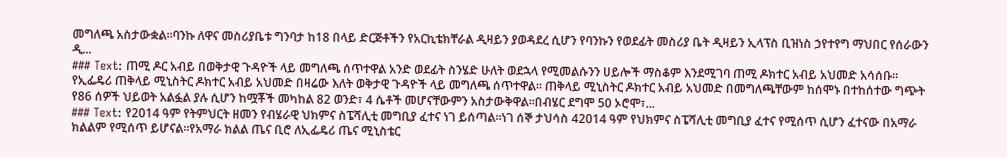መግለጫ አስታውቋል።ባንኩ ለዋና መስሪያቤቱ ግንባታ ከ18 በላይ ድርጅቶችን የአርኪቴክቸራል ዲዛይን ያወዳደረ ሲሆን የባንኩን የወደፊት መስሪያ ቤት ዲዛይን ኢላፕስ ቢዝነስ ኃየተየግ ማህበር የሰራውን ዲ...
### Text: ጠሚ ዶር አብይ በወቅታዊ ጉዳዮች ላይ መግለጫ ሰጥተዋል አንድ ወደፊት ስንሄድ ሁለት ወደኋላ የሚመልሱንን ሀይሎች ማስቆም እንደሚገባ ጠሚ ዶክተር አብይ አህመድ አሳሰቡ። የኢፌዴሪ ጠቅላይ ሚኒስትር ዶክተር አብይ አህመድ በዛሬው እለት ወቅታዊ ጉዳዮች ላይ መግለጫ ሰጥተዋል። ጠቅላይ ሚኒስትር ዶክተር አብይ አህመድ በመግለጫቸውም ከሰሞኑ በተከሰተው ግጭት የ86 ሰዎች ህይወት አልፏል ያሉ ሲሆን ከሟቾች መካከል 82 ወንድ፣ 4 ሴቶች መሆናቸውምን አስታውቅዋል።በብሄር ደግሞ 50 ኦሮሞ፣...
### Text: የ2014 ዓም የትምህርት ዘመን የብሄራዊ ህክምና ስፔሻሊቲ መግቢያ ፈተና ነገ ይሰጣል።ነገ ሰኞ ታህሳስ 42014 ዓም የህክምና ስፔሻሊቲ መግቢያ ፈተና የሚሰጥ ሲሆን ፈተናው በአማራ ክልልም የሚሰጥ ይሆናል።የአማራ ክልል ጤና ቢሮ ለኢፌዴሪ ጤና ሚኒስቴር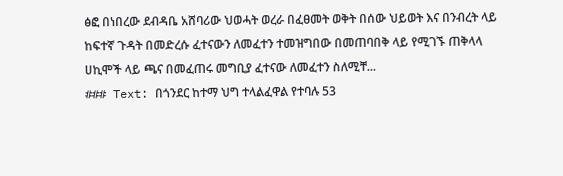ፅፎ በነበረው ደብዳቤ አሸባሪው ህወሓት ወረራ በፈፀመት ወቅት በሰው ህይወት እና በንብረት ላይ ከፍተኛ ጉዳት በመድረሱ ፈተናውን ለመፈተን ተመዝግበው በመጠባበቅ ላይ የሚገኙ ጠቅላላ ሀኪሞች ላይ ጫና በመፈጠሩ መግቢያ ፈተናው ለመፈተን ስለሚቸ...
### Text: በጎንደር ከተማ ህግ ተላልፈዋል የተባሉ 53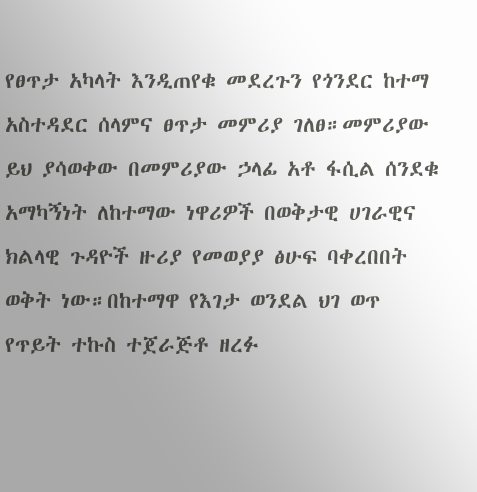የፀጥታ አካላት እንዲጠየቁ መደረጉን የጎንደር ከተማ አስተዳደር ሰላምና ፀጥታ መምሪያ ገለፀ።መምሪያው ይህ ያሳወቀው በመምሪያው ኃላፊ አቶ ፋሲል ሰንደቁ አማካኝነት ለከተማው ነዋሪዎች በወቅታዊ ሀገራዊና ክልላዊ ጉዳዮች ዙሪያ የመወያያ ፅሁፍ ባቀረበበት ወቅት ነው።በከተማዋ የእገታ ወንደል ህገ ወጥ የጥይት ተኩስ ተጀራጅቶ ዘረፉ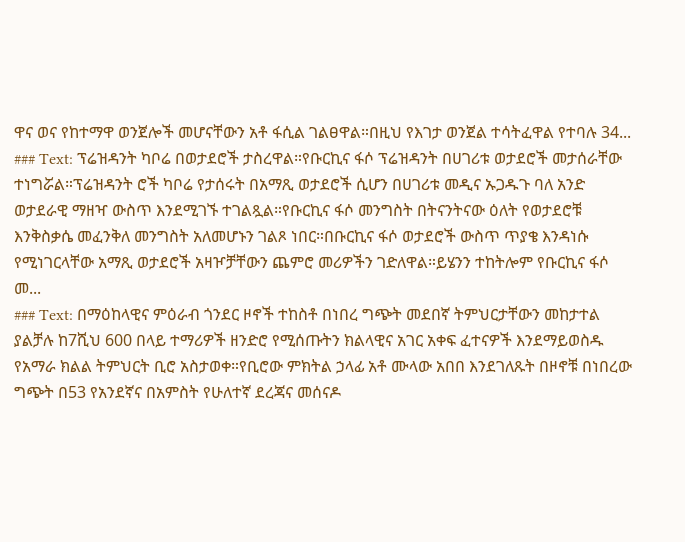ዋና ወና የከተማዋ ወንጀሎች መሆናቸውን አቶ ፋሲል ገልፀዋል።በዚህ የእገታ ወንጀል ተሳትፈዋል የተባሉ 34...
### Text: ፕሬዝዳንት ካቦሬ በወታደሮች ታስረዋል።የቡርኪና ፋሶ ፕሬዝዳንት በሀገሪቱ ወታደሮች መታሰራቸው ተነግሯል።ፕሬዝዳንት ሮች ካቦሬ የታሰሩት በአማጺ ወታደሮች ሲሆን በሀገሪቱ መዲና ኡጋዱጉ ባለ አንድ ወታደራዊ ማዘዣ ውስጥ እንደሚገኙ ተገልጿል።የቡርኪና ፋሶ መንግስት በትናንትናው ዕለት የወታደሮቹ እንቅስቃሴ መፈንቅለ መንግስት አለመሆኑን ገልጾ ነበር።በቡርኪና ፋሶ ወታደሮች ውስጥ ጥያቄ እንዳነሱ የሚነገርላቸው አማጺ ወታደሮች አዛዦቻቸውን ጨምሮ መሪዎችን ገድለዋል።ይሄንን ተከትሎም የቡርኪና ፋሶ መ...
### Text: በማዕከላዊና ምዕራብ ጎንደር ዞኖች ተከስቶ በነበረ ግጭት መደበኛ ትምህርታቸውን መከታተል ያልቻሉ ከ7ሺህ 600 በላይ ተማሪዎች ዘንድሮ የሚሰጡትን ክልላዊና አገር አቀፍ ፈተናዎች እንደማይወስዱ የአማራ ክልል ትምህርት ቢሮ አስታወቀ።የቢሮው ምክትል ኃላፊ አቶ ሙላው አበበ እንደገለጹት በዞኖቹ በነበረው ግጭት በ53 የአንደኛና በአምስት የሁለተኛ ደረጃና መሰናዶ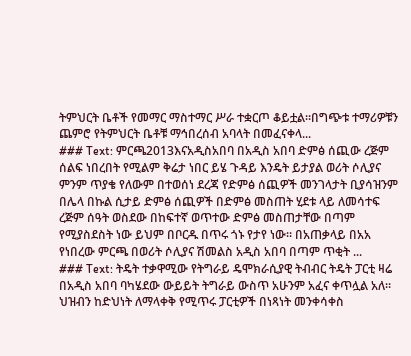ትምህርት ቤቶች የመማር ማስተማር ሥራ ተቋርጦ ቆይቷል።በግጭቱ ተማሪዎቹን ጨምሮ የትምህርት ቤቶቹ ማኅበረሰብ አባላት በመፈናቀላ...
### Text: ምርጫ2013እናአዲስአበባ በአዲስ አበባ ድምፅ ሰጪው ረጅም ሰልፍ ነበረበት የሚልም ቅሬታ ነበር ይሄ ጉዳይ እንዴት ይታያል ወሪት ሶሊያና ምንም ጥያቄ የለውም በተወሰነ ደረጃ የድምፅ ሰጪዎች መንገላታት ቢያሳዝንም በሌላ በኩል ሲታይ ድምፅ ሰጪዎች በድምፅ መስጠት ሂደቱ ላይ ለመሳተፍ ረጅም ሰዓት ወስደው በከፍተኛ ወጥተው ድምፅ መስጠታቸው በጣም የሚያስደስት ነው ይህም በቦርዱ በጥሩ ጎኑ የታየ ነው። በአጠቃላይ በአአ የነበረው ምርጫ በወሪት ሶሊያና ሽመልስ አዲስ አበባ በጣም ጥቂት ...
### Text: ትዴት ተቃዋሚው የትግራይ ዴሞክራሲያዊ ትብብር ትዴት ፓርቲ ዛሬ በአዲስ አበባ ባካሄደው ውይይት ትግራይ ውስጥ አሁንም አፈና ቀጥሏል አለ። ህዝብን ከድህነት ለማላቀቅ የሚጥሩ ፓርቲዎች በነጻነት መንቀሳቀስ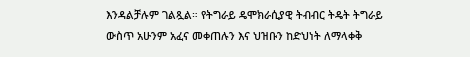እንዳልቻሉም ገልጿል። የትግራይ ዴሞክራሲያዊ ትብብር ትዴት ትግራይ ውስጥ አሁንም አፈና መቀጠሉን እና ህዝቡን ከድህነት ለማላቀቅ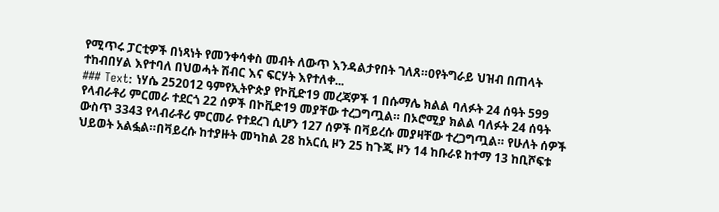የሚጥሩ ፓርቲዎች በነጻነት የመንቀሳቀስ መብት ለውጥ እንዳልታየበት ገለጸ።0የትግራይ ህዝብ በጠላት ተከብበሃል እየተባለ በህወሓት ሽብር እና ፍርሃት እየተለቀ...
### Text: ነሃሴ 252012 ዓምየኢትዮጵያ የኮቪድ19 መረጃዎች 1 በሱማሌ ክልል ባለፉት 24 ሰዓት 599 የላብራቶሪ ምርመራ ተደርጎ 22 ሰዎች በኮቪድ19 መያቸው ተረጋግጧል። በኦሮሚያ ክልል ባለፉት 24 ሰዓት ውስጥ 3343 የላብራቶሪ ምርመራ የተደረገ ሲሆን 127 ሰዎች በቫይረሱ መያዛቸው ተረጋግጧል። የሁለት ሰዎች ህይወት አልፏል።በቫይረሱ ከተያዙት መካከል 28 ከአርሲ ዞን 25 ከጉጂ ዞን 14 ከቡራዩ ከተማ 13 ከቢሾፍቱ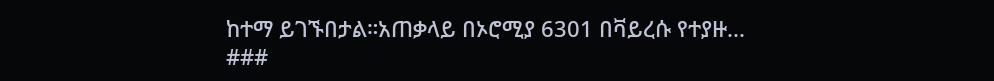ከተማ ይገኙበታል።አጠቃላይ በኦሮሚያ 6301 በቫይረሱ የተያዙ...
###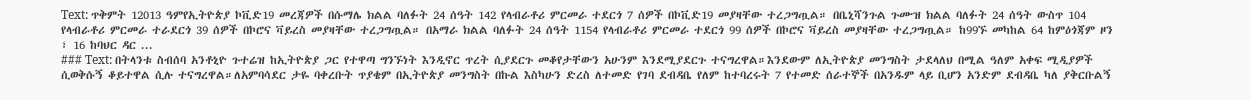Text: ጥቅምት 12013 ዓምየኢትዮጵያ ኮቪድ19 መረጃዎች በሱማሌ ክልል ባለፉት 24 ሰዓት 142 የላብራቶሪ ምርመራ ተደርጎ 7 ሰዎች በኮቪድ19 መያዛቸው ተረጋግጧል። በቤኒሻንጉል ጉሙዝ ክልል ባለፉት 24 ሰዓት ውስጥ 104 የላብራቶሪ ምርመራ ተራደርጎ 39 ሰዎች በኮሮና ቫይረስ መያዛቸው ተረጋግጧል። በአማራ ክልል ባለፉት 24 ሰዓት 1154 የላብራቶሪ ምርመራ ተደርጎ 99 ሰዎች በኮሮና ቫይረስ መያዛቸው ተረጋግጧል። ከ99ኙ መካከል 64 ከምዕጎጃም ዞን ፣ 16 ከባህር ዳር ...
### Text: በትላንቱ ስብሰባ አንቶኒዮ ጉተሬዝ ከኢትዮጵያ ጋር የተዋጣ ግንኙነት እንዲኖር ጥረት ሲያደርጉ መቆየታቸውን አሁንም እንደሚያደርጉ ተናግረዋል።እንደውም ለኢትዮጵያ መንግስት ታደላለህ በሚል ዓለም አቀፍ ሚዲያዎች ሲወቅሱኝ ቆይተዋል ሲሉ ተናግረዋል።ለአምባሳደር ታዬ ባቀረቡት ጥያቄም በኢትዮጵያ መንግስት በኩል እስካሁን ድረስ ለተመድ የገባ ደብዳቤ የለም ከተባረሩት 7 የተመድ ሰራተኞች በአንዱም ላይ ቢሆን አንድም ደብዳቤ ካለ ያቅርቡልኝ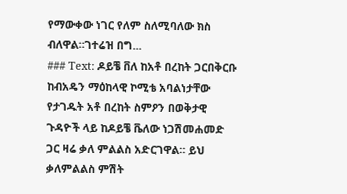የማውቀው ነገር የለም ስለሚባለው ክስ ብለዋል።ገተሬዝ በግ...
### Text: ዶይቼ ቨለ ከአቶ በረከት ጋርበቅርቡ ከብአዴን ማዕከላዊ ኮሚቴ አባልነታቸው የታገዱት አቶ በረከት ስምዖን በወቅታዊ ጉዳዮች ላይ ከዶይቼ ቬለው ነጋሽመሐመድ ጋር ዛሬ ቃለ ምልልስ አድርገዋል። ይህ ቃለምልልስ ምሽት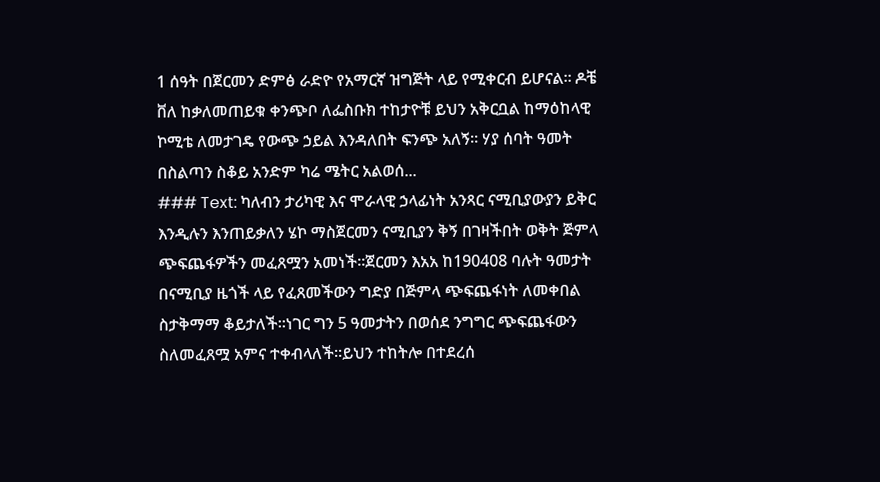1 ሰዓት በጀርመን ድምፅ ራድዮ የአማርኛ ዝግጅት ላይ የሚቀርብ ይሆናል። ዶቼ ቨለ ከቃለመጠይቁ ቀንጭቦ ለፌስቡክ ተከታዮቹ ይህን አቅርቧል ከማዕከላዊ ኮሚቴ ለመታገዴ የውጭ ኃይል እንዳለበት ፍንጭ አለኝ። ሃያ ሰባት ዓመት በስልጣን ስቆይ አንድም ካሬ ሜትር አልወሰ...
### Text: ካለብን ታሪካዊ እና ሞራላዊ ኃላፊነት አንጻር ናሚቢያውያን ይቅር እንዲሉን እንጠይቃለን ሄኮ ማስጀርመን ናሚቢያን ቅኝ በገዛችበት ወቅት ጅምላ ጭፍጨፋዎችን መፈጸሟን አመነች፡፡ጀርመን እአአ ከ190408 ባሉት ዓመታት በናሚቢያ ዜጎች ላይ የፈጸመችውን ግድያ በጅምላ ጭፍጨፋነት ለመቀበል ስታቅማማ ቆይታለች፡፡ነገር ግን 5 ዓመታትን በወሰደ ንግግር ጭፍጨፋውን ስለመፈጸሟ አምና ተቀብላለች።ይህን ተከትሎ በተደረሰ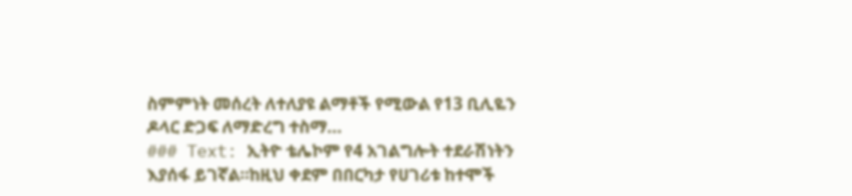ስምምነት መሰረት ለተለያዩ ልማቶች የሚውል የ13 ቢሊዬን ዶላር ድጋፍ ለማድረግ ተስማ...
### Text: ኢትዮ ቴሌኮም የ4 አገልግሎት ተደራሽነትን እያሰፋ ይገኛል።ከዚህ ቀደም በበርካታ የሀገሪቱ ከተሞች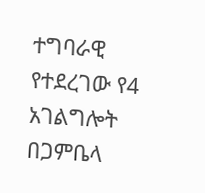ተግባራዊ የተደረገው የ4 አገልግሎት በጋምቤላ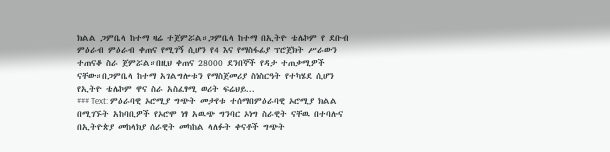ክልል ጋምቤላ ከተማ ዛሬ ተጀምሯል።ጋምቤላ ከተማ በኢትዮ ቴሌኮም የ ደቡብ ምዕራብ ምዕራብ ቀጠና የሚገኝ ሲሆን የ4 እና የማስፋፊያ ፕሮጀክት ሥራውን ተጠናቆ ስራ ጀምሯል።በዚህ ቀጠና 28000 ደንበኞች የዳታ ተጠቃሚዎች ናቸው።በጋምቤላ ከተማ አገልግሎቱን የማስጀመሪያ ስነስርዓት የተካሄደ ሲሆን የኢትዮ ቴሌኮም ዋና ስራ አስፈፃሚ ወሪት ፍሬህይ...
### Text: ምዕራባዊ ኦሮሚያ ግጭት መታየቱ ተሰማበምዕራባዊ ኦሮሚያ ክልል በሚገኙት አከባቢዎች የኦሮሞ ነፃ አዉጭ ግንባር ኦነግ ስራዊት ናቸዉ በተባሉና በኢትዮጵያ መከላክያ ሰራዊት መካከል ላለፉት ቀናቶች ግጭት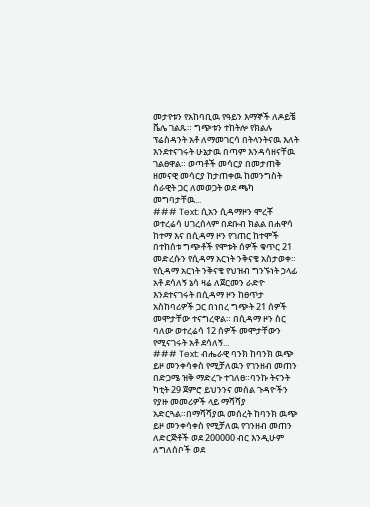መታየቱን የአከባቢዉ የዓይን እማኞች ለዶይቼ ቬሌ ገልጹ። ግጭቱን ተከትሎ የክልሉ ፕሬስዳንት አቶ ለማመገርሳ በትላንትናዉ እለት እንደተናገሩት ሁኔታዉ በጣም እንዳሳዘናቸዉ ገልፀዋል። ወጣቶች መሳርያ በመታጠቅ ዘመናዊ መሳርያ ከታጠቀዉ ከመንግስት ሰራዊት ጋር ለመወጋት ወደ ጫካ መግባታቸዉ...
### Text: ሲአን ሲዳማዞን ሞረቾ ወተረሬሳ ሀገረሰላም በደቡብ ክልል በሐዋሳ ከተማ እና በሲዳማ ዞን የገጠር ከተሞች በተከሰቱ ግጭቶች የሞቱት ሰዎች ቁጥር 21 መድረሱን የሲዳማ አርነት ንቅናቄ አስታወቀ። የሲዳማ አርነት ንቅናቄ የህዝብ ግንኙነት ኃላፊ አቶ ደሳለኝ ኔሳ ዛሬ ለጀርመን ራድዮ እንደተናገሩት በሲዳማ ዞን ከፀጥታ አስከባሪዎች ጋር በነበረ ግጭት 21 ሰዎች መሞታቸው ተናግረዋል። በሲዳማ ዞን ስር ባለው ወተረሬሳ 12 ሰዎች መሞታቸውን የሚናገሩት አቶ ደሳለኝ...
### Text: ብሔራዊ ባንክ ከባንክ ዉጭ ይዞ መንቀሳቀስ የሚቻለዉን የገንዘብ መጠን በድጋሜ ዝቅ ማድረጉ ተገለፀ።ባንኩ ትናንት ካቲት 29 ጀምሮ ይህንንና መሰል ጉዳዮችን የያዙ መመሪዎች ላይ ማሻሻያ አድርጓል።በማሻሻያዉ መሰረት ከባንክ ዉጭ ይዞ መንቀሳቀስ የሚቻለዉ የገንዘብ መጠን ለድርጅቶች ወደ 200000 ብር እንዲሁም ለግለሰቦች ወደ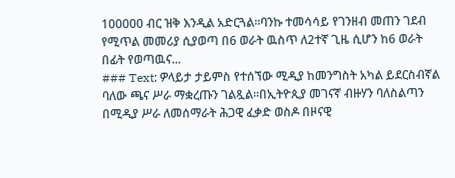100000 ብር ዝቅ እንዲል አድርጓል።ባንኩ ተመሳሳይ የገንዘብ መጠን ገደብ የሚጥል መመሪያ ሲያወጣ በ6 ወራት ዉስጥ ለ2ተኛ ጊዜ ሲሆን ከ6 ወራት በፊት የወጣዉና...
### Text: ዎላይታ ታይምስ የተሰኘው ሚዲያ ከመንግስት አካል ይደርስብኛል ባለው ጫና ሥራ ማቋረጡን ገልጿል።በኢትዮጲያ መገናኛ ብዙሃን ባለስልጣን በሚዲያ ሥራ ለመሰማራት ሕጋዊ ፈቃድ ወስዶ በዞናዊ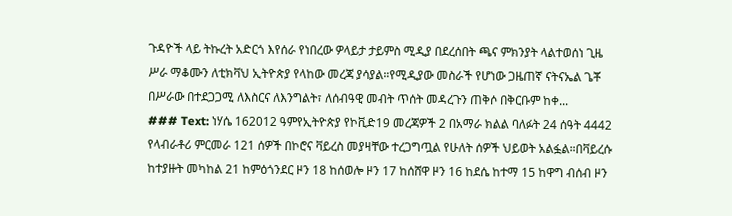ጉዳዮች ላይ ትኩረት አድርጎ እየሰራ የነበረው ዎላይታ ታይምስ ሚዲያ በደረሰበት ጫና ምክንያት ላልተወሰነ ጊዜ ሥራ ማቆሙን ለቲክቫህ ኢትዮጵያ የላከው መረጃ ያሳያል።የሚዲያው መስራች የሆነው ጋዜጠኛ ናትናኤል ጌቾ በሥራው በተደጋጋሚ ለእስርና ለእንግልት፣ ለሰብዓዊ መብት ጥሰት መዳረጉን ጠቅሶ በቅርቡም ከቀ...
### Text: ነሃሴ 162012 ዓምየኢትዮጵያ የኮቪድ19 መረጃዎች 2 በአማራ ክልል ባለፉት 24 ሰዓት 4442 የላብራቶሪ ምርመራ 121 ሰዎች በኮሮና ቫይረስ መያዛቸው ተረጋግጧል የሁለት ሰዎች ህይወት አልፏል።በቫይረሱ ከተያዙት መካከል 21 ከምዕጎንደር ዞን 18 ከሰወሎ ዞን 17 ከሰሸዋ ዞን 16 ከደሴ ከተማ 15 ከዋግ ብሰብ ዞን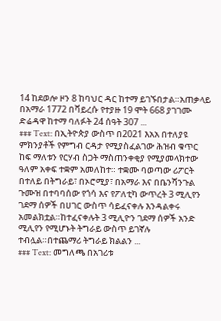14 ከደወሎ ዞን 8 ከባህር ዳር ከተማ ይገኙበታል።አጠቃላይ በአማራ 1772 በቫይረሱ የተያዙ 19 ሞት 668 ያገገሙ ድሬዳዋ ከተማ ባለፉት 24 ሰዓት 307 ...
### Text: በኢትዮጵያ ውስጥ በ2021 እአአ በተለያዩ ምክንያቶች የምግብ ርዳታ የሚያስፈልገው ሕዝብ ቁጥር ከፍ ማለቱን የርሃብ ስጋት ማስጠንቀቂያ የሚያመላክተው ዓለም አቀፍ ተቋም አመለከተ። ተቋሙ ባወጣው ሪፖርት በተለይ በትግራይ፣ በኦሮሚያ፣ በአማራ እና በቤንሻንጉል ጉሙዝ በተባባሰው የጎሳ እና የፖለቲካ ውጥረት 3 ሚሊየን ገደማ ሰዎች በሀገር ውስጥ ሳይፈናቀሉ እንዳልቀሩ አመልክቷል።ከተፈናቀሉት 3 ሚሊዮን ገደማ ሰዎች አንድ ሚሊየን የሚሆኑት ትግራይ ውስጥ ይገኛሉ ተብሏል።በተጨማሪ ትግራይ ክልልን ...
### Text: መግለጫ በአገሪቱ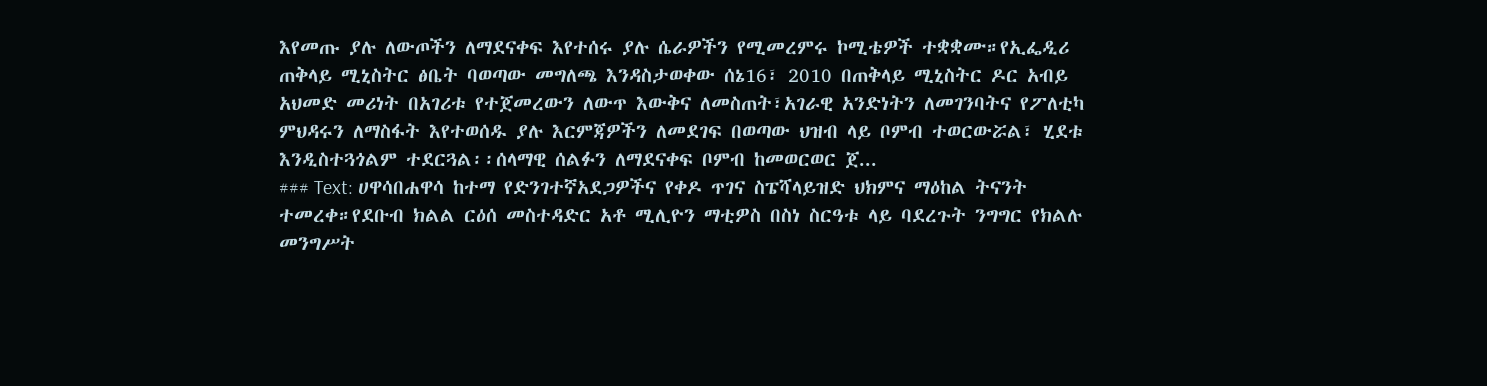እየመጡ ያሉ ለውጦችን ለማደናቀፍ እየተሰሩ ያሉ ሴራዎችን የሚመረምሩ ኮሚቴዎች ተቋቋሙ።የኢፌዲሪ ጠቅላይ ሚኒስትር ፅቤት ባወጣው መግለጫ እንዳስታወቀው ሰኔ16፣ 2010 በጠቅላይ ሚኒስትር ዶር አብይ አህመድ መሪነት በአገሪቱ የተጀመረውን ለውጥ እውቅና ለመስጠት፣አገራዊ አንድነትን ለመገንባትና የፖለቲካ ምህዳሩን ለማስፋት እየተወሰዱ ያሉ እርምጃዎችን ለመደገፍ በወጣው ህዝብ ላይ ቦምብ ተወርውሯል፣ ሂደቱ እንዲስተጓጎልም ተደርጓል፡፡ሰላማዊ ሰልፉን ለማደናቀፍ ቦምብ ከመወርወር ጀ...
### Text: ሀዋሳበሐዋሳ ከተማ የድንገተኛአደጋዎችና የቀዶ ጥገና ስፔሻላይዝድ ህክምና ማዕከል ትናንት ተመረቀ።የደቡብ ክልል ርዕሰ መስተዳድር አቶ ሚሊዮን ማቲዎስ በስነ ስርዓቱ ላይ ባደረጉት ንግግር የክልሉ መንግሥት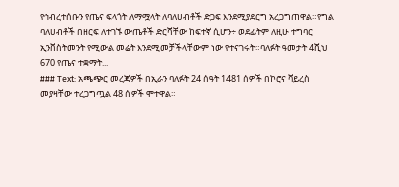የኅብረተሰቡን የጤና ፍላጎት ለማሟላት ለባለሀብቶች ድጋፍ እንደሚያደርግ አረጋግጠዋል።የግል ባለሀብቶች በዘርፍ ለተገኙ ውጤቶች ድርሻቸው ከፍተኛ ሲሆን÷ ወደፊትም ለዚሁ ተግባር ኢንቨስትመንት የሚውል መሬት እንደሚመቻችላቸውም ነው የተናገሩት።ባለፉት ዓመታት 4ሺህ 670 የጤና ተቋማት...
### Text: አጫጭር መረጃዎች በኢራን ባለፉት 24 ሰዓት 1481 ሰዎች በኮሮና ቫይረስ መያዛቸው ተረጋግጧል 48 ሰዎች ሞተዋል።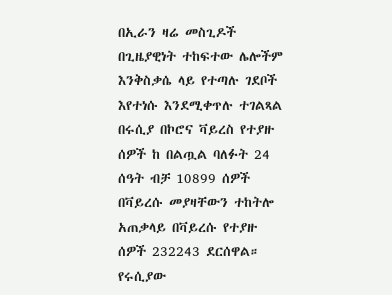በኢራን ዛሬ መስጊዶች በጊዜያዊነት ተከፍተው ሌሎችም እንቅስቃሴ ላይ የተጣሉ ገደቦች እየተነሱ እንደሚቀጥሉ ተገልጻል በሩሲያ በኮሮና ቫይረስ የተያዙ ሰዎች ከ በልጧል ባለፉት 24 ሰዓት ብቻ 10899 ሰዎች በቫይረሱ መያዛቸውን ተከትሎ አጠቃላይ በቫይረሱ የተያዙ ሰዎች 232243 ደርሰዋል። የሩሲያው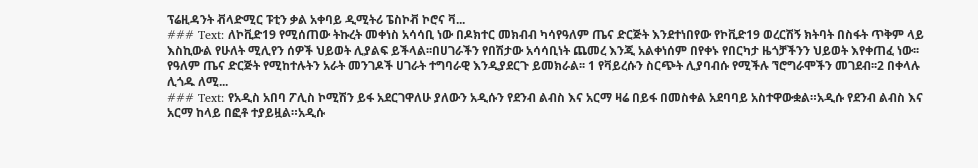ፕሬዚዳንት ቭላድሚር ፑቲን ቃል አቀባይ ዲሚትሪ ፔስኮቭ ኮሮና ቫ...
### Text: ለኮቪድ19 የሚሰጠው ትኩረት መቀነስ አሳሳቢ ነው በዶክተር መክብብ ካሳየዓለም ጤና ድርጅት እንደተነበየው የኮቪድ19 ወረርሽኝ ክትባት በስፋት ጥቅም ላይ እስኪውል የሁለት ሚሊየን ሰዎች ህይወት ሊያልፍ ይችላል፡፡በሀገራችን የበሽታው አሳሳቢነት ጨመረ እንጂ አልቀነሰም በየቀኑ የበርካታ ዜጎቻችንን ህይወት እየቀጠፈ ነው፡፡የዓለም ጤና ድርጅት የሚከተሉትን አራት መንገዶች ሀገራት ተግባራዊ እንዲያደርጉ ይመክራል፡፡ 1 የቫይረሱን ስርጭት ሊያባብሱ የሚችሉ ኘሮግራሞችን መገደብ፡፡2 በቀላሉ ሊጎዱ ለሚ...
### Text: የአዲስ አበባ ፖሊስ ኮሚሽን ይፋ አደርገዋለሁ ያለውን አዲሱን የደንብ ልብስ እና አርማ ዛሬ በይፋ በመስቀል አደባባይ አስተዋውቋል።አዲሱ የደንብ ልብስ እና አርማ ከላይ በፎቶ ተያይዟል።አዲሱ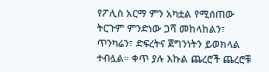የፖሊስ አርማ ምን አካቷል የሚሰጠው ትርጉም ምንድነው ጋሻ መከላከልን፣ ጥንካሬን፣ ድፍረትና ጀግንነትን ይወክላል ተብሏል። ቀጥ ያሉ እኩል ጨረሮች ጨረሮቹ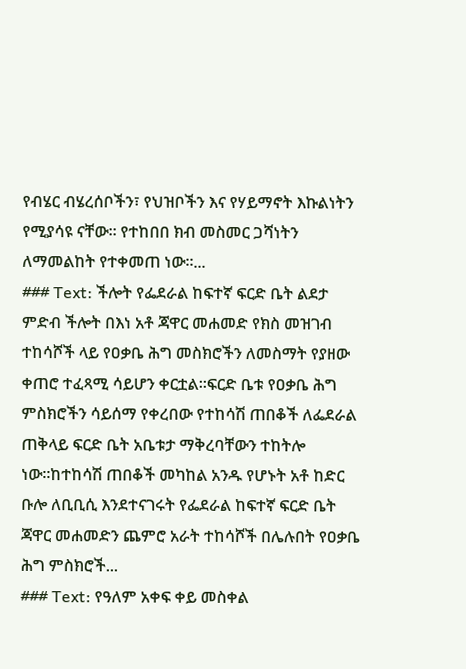የብሄር ብሄረሰቦችን፣ የህዝቦችን እና የሃይማኖት እኩልነትን የሚያሳዩ ናቸው። የተከበበ ክብ መስመር ጋሻነትን ለማመልከት የተቀመጠ ነው።...
### Text: ችሎት የፌደራል ከፍተኛ ፍርድ ቤት ልደታ ምድብ ችሎት በእነ አቶ ጃዋር መሐመድ የክስ መዝገብ ተከሳሾች ላይ የዐቃቤ ሕግ መስክሮችን ለመስማት የያዘው ቀጠሮ ተፈጻሚ ሳይሆን ቀርቷል።ፍርድ ቤቱ የዐቃቤ ሕግ ምስክሮችን ሳይሰማ የቀረበው የተከሳሽ ጠበቆች ለፌደራል ጠቅላይ ፍርድ ቤት አቤቱታ ማቅረባቸውን ተከትሎ ነው።ከተከሳሽ ጠበቆች መካከል አንዱ የሆኑት አቶ ከድር ቡሎ ለቢቢሲ እንደተናገሩት የፌደራል ከፍተኛ ፍርድ ቤት ጃዋር መሐመድን ጨምሮ አራት ተከሳሾች በሌሉበት የዐቃቤ ሕግ ምስክሮች...
### Text: የዓለም አቀፍ ቀይ መስቀል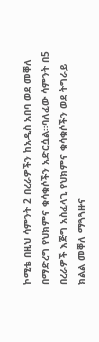ኮሚቴ በዚህ ሳምንት 2 በረራዎችን ከአዲስ አበባ ወደ መቐለ በማድረግ የህክምና ቁሳቁሶችን አድርሷል።ባለፈው ሳምንት በ5 በረራዎች እጅግ አስፈላጊ የህክምና ቁሳቁሶችን ወደ ትግራይ ክልል መቐለ ማጓጓዙና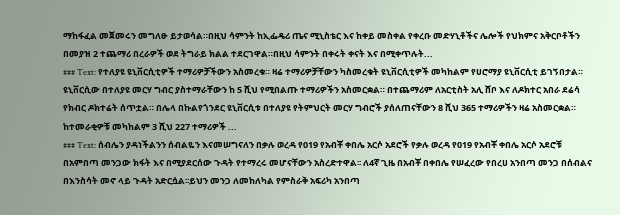ማከፋፈል መጀመሩን መግለፁ ይታወሳል።በዚህ ሳምንት ከኢፌዴሪ ጤና ሚኒስቴር እና ከቀይ መስቀል የቀረቡ መድሃኒቶችና ሌሎች የህክምና አቅርቦቶችን በመያዝ 2 ተጨማሪ በረራዎች ወደ ትግራይ ክልል ተደርገዋል።በዚህ ሳምንት በቀሩት ቀናት እና በሚቀጥሉት...
### Text: የተለያዩ ዩኒቨርሲቲዎች ተማሪዎቻችውን አስመረቁ። ዛሬ ተማሪዎቻቸውን ካስመረቁት ዩኒቨርሲቲዎች መካከልም የሀሮማያ ዩኒቨርሲቲ ይገኝበታል። ዩኒቨርሲው በተለያዩ መርሃ ግብር ያስተማራቸውን ከ 5 ሺህ የሚበልጡ ተማሪዎችን አስመርቋል። በተጨማሪም ለአርቲስት አሊ ሸቦ እና ለዶክተር አበራ ደሬሳ የክብር ዶክተሬት ሰጥቷል። በሌላ በኩልየጎንደር ዩኒቨርሲቱ በተለያዩ የትምህርት መርሃ ግብሮች ያሰለጠናቸውን 8 ሺህ 365 ተማሪዎችን ዛሬ አስመርቋል። ከተመራቂዎቹ መካከልም 3 ሺህ 227 ተማሪዎች ...
### Text: ሰብሌን ያዳነችልንን ሰብልዬን እናመሠግናለን በቃሉ ወረዳ የ019 የአብቾ ቀበሌ አርሶ አደሮች የቃሉ ወረዳ የ019 የአብቾ ቀበሌ አርሶ አደሮቹ በአምበጣ መንጋው ክፋት እና በሚያደርሰው ጉዳት የተማረሩ መሆናቸውን አስረድተዋል፡፡ ለ4ኛ ጊዜ በአብቾ በቀበሌ የሠፈረው የበረሀ አንበጣ መንጋ በሰብልና በእንስሳት መኖ ላይ ጉዳት አድርሷል፡፡ይህን መንጋ ለመከለካል የምስራቅ አፍሪካ አንበጣ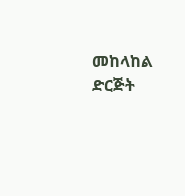መከላከል ድርጅት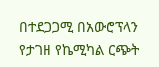በተደጋጋሚ በአውሮፕላን የታገዘ የኬሚካል ርጭት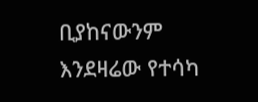ቢያከናውንም እንደዛሬው የተሳካ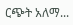ርጭት አለማ...